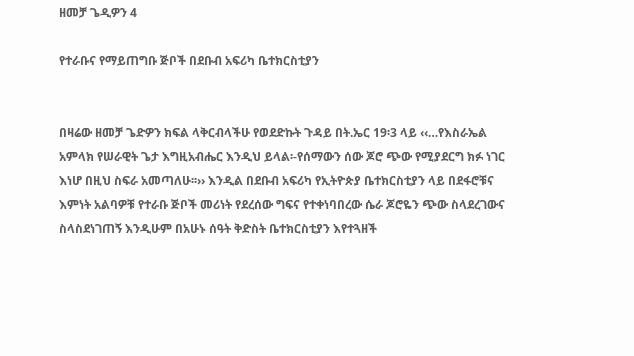ዘመቻ ጌዲዎን 4

የተራቡና የማይጠግቡ ጅቦች በደቡብ አፍሪካ ቤተክርስቲያን


በዛሬው ዘመቻ ጌድዎን ክፍል ላቅርብላችሁ የወደድኩት ጉዳይ በት.ኤር 19፡3 ላይ ‹‹…የእስራኤል አምላክ የሠራዊት ጌታ እግዚአብሔር እንዲህ ይላል፡-የሰማውን ሰው ጆሮ ጭው የሚያደርግ ክፉ ነገር እነሆ በዚህ ስፍራ አመጣለሁ፡፡›› እንዲል በደቡብ አፍሪካ የኢትዮጵያ ቤተክርስቲያን ላይ በደፋሮቹና እምነት አልባዎቹ የተራቡ ጅቦች መሪነት የደረሰው ግፍና የተቀነባበረው ሴራ ጆሮዬን ጭው ስላደረገውና ስላስደነገጠኝ እንዲሁም በአሁኑ ሰዓት ቅድስት ቤተክርስቲያን እየተጓዘች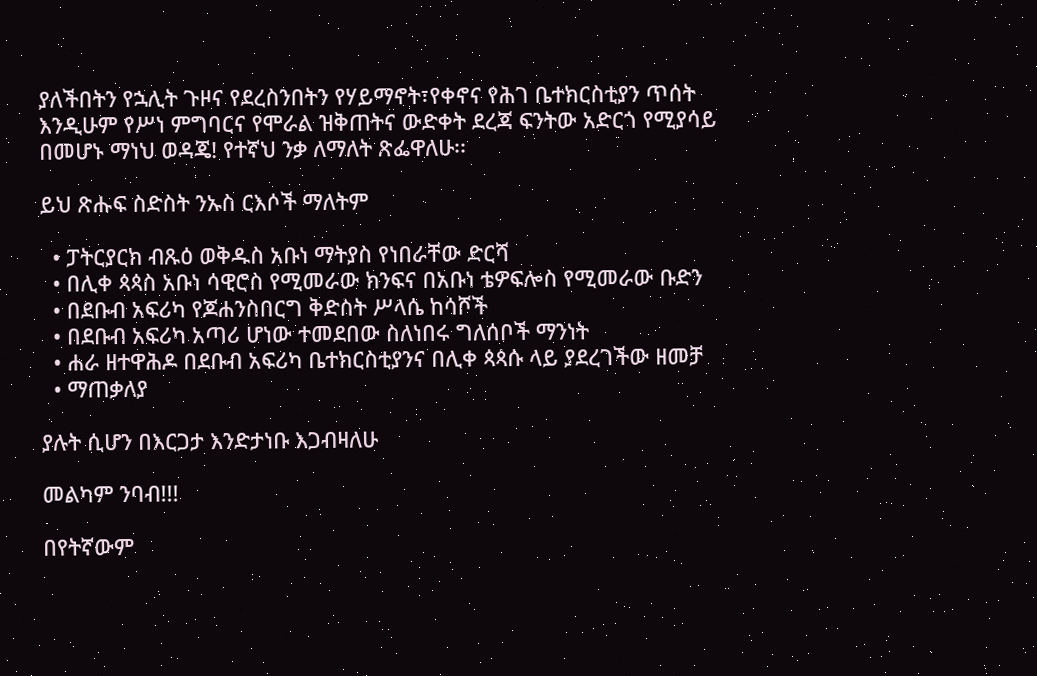ያለችበትን የኋሊት ጉዞና የደረስንበትን የሃይማኖት፣የቀኖና የሕገ ቤተክርስቲያን ጥሰት እንዲሁም የሥነ ምግባርና የሞራል ዝቅጠትና ውድቀት ደረጃ ፍንትው አድርጎ የሚያሳይ በመሆኑ ማነህ ወዳጄ! የተኛህ ንቃ ለማለት ጽፌዋለሁ፡፡

ይህ ጽሑፍ ስድስት ንኡስ ርእሶች ማለትም

  • ፓትርያርክ ብጹዕ ወቅዱስ አቡነ ማትያስ የነበራቸው ድርሻ
  • በሊቀ ጳጳስ አቡነ ሳዊሮስ የሚመራው ክንፍና በአቡነ ቴዎፍሎስ የሚመራው ቡድን
  • በደቡብ አፍሪካ የጆሐንስበርግ ቅድስት ሥላሴ ከሳሾች
  • በደቡብ አፍሪካ አጣሪ ሆነው ተመደበው ስለነበሩ ግለሰቦች ማንነት
  • ሐራ ዘተዋሕዶ በደቡብ አፍሪካ ቤተክርስቲያንና በሊቀ ጳጳሱ ላይ ያደረገችው ዘመቻ
  • ማጠቃለያ

ያሉት ሲሆን በእርጋታ እንድታነቡ እጋብዛለሁ

መልካም ንባብ!!!

በየትኛውም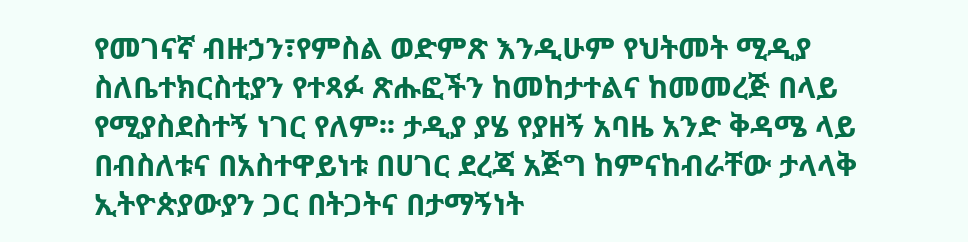የመገናኛ ብዙኃን፣የምስል ወድምጽ እንዲሁም የህትመት ሚዲያ ስለቤተክርስቲያን የተጻፉ ጽሑፎችን ከመከታተልና ከመመረጅ በላይ የሚያስደስተኝ ነገር የለም፡፡ ታዲያ ያሄ የያዘኝ አባዜ አንድ ቅዳሜ ላይ በብስለቱና በአስተዋይነቱ በሀገር ደረጃ አጅግ ከምናከብራቸው ታላላቅ ኢትዮጵያውያን ጋር በትጋትና በታማኝነት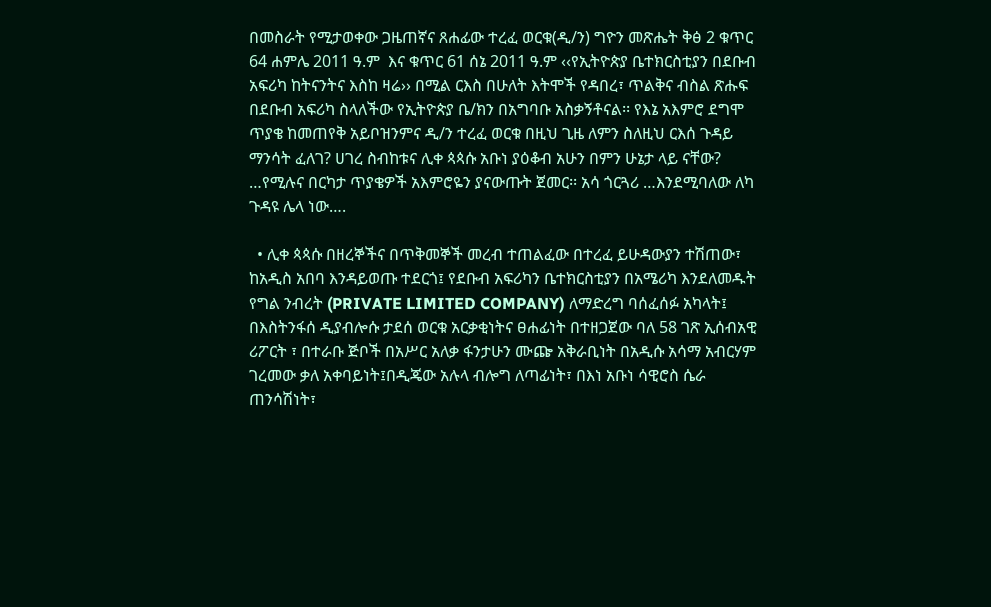በመስራት የሚታወቀው ጋዜጠኛና ጸሐፊው ተረፈ ወርቁ(ዲ/ን) ግዮን መጽሔት ቅፅ 2 ቁጥር 64 ሐምሌ 2011 ዓ.ም  እና ቁጥር 61 ሰኔ 2011 ዓ.ም ‹‹የኢትዮጵያ ቤተክርስቲያን በደቡብ አፍሪካ ከትናንትና እስከ ዛሬ›› በሚል ርእስ በሁለት እትሞች የዳበረ፣ ጥልቅና ብስል ጽሑፍ በደቡብ አፍሪካ ስላለችው የኢትዮጵያ ቤ/ክን በአግባቡ አስቃኝቶናል፡፡ የእኔ አእምሮ ደግሞ ጥያቄ ከመጠየቅ አይቦዝንምና ዲ/ን ተረፈ ወርቁ በዚህ ጊዜ ለምን ስለዚህ ርእሰ ጉዳይ ማንሳት ፈለገ? ሀገረ ስብከቱና ሊቀ ጳጳሱ አቡነ ያዕቆብ አሁን በምን ሁኔታ ላይ ናቸው? …የሚሉና በርካታ ጥያቄዎች አእምሮዬን ያናውጡት ጀመር፡፡ አሳ ጎርጓሪ …እንደሚባለው ለካ ጉዳዩ ሌላ ነው….

  • ሊቀ ጳጳሱ በዘረኞችና በጥቅመኞች መረብ ተጠልፈው በተረፈ ይሁዳውያን ተሽጠው፣ ከአዲስ አበባ እንዳይወጡ ተደርጎ፤ የደቡብ አፍሪካን ቤተክርስቲያን በአሜሪካ እንደለመዱት የግል ንብረት (PRIVATE LIMITED COMPANY) ለማድረግ ባሰፈሰፉ አካላት፤ በእስትንፋሰ ዲያብሎሱ ታደሰ ወርቁ አርቃቂነትና ፀሐፊነት በተዘጋጀው ባለ 58 ገጽ ኢሰብአዊ ሪፖርት ፣ በተራቡ ጅቦች በአሥር አለቃ ፋንታሁን ሙጬ አቅራቢነት በአዲሱ አሳማ አብርሃም ገረመው ቃለ አቀባይነት፤በዲጄው አሉላ ብሎግ ለጣፊነት፣ በእነ አቡነ ሳዊሮስ ሴራ ጠንሳሽነት፣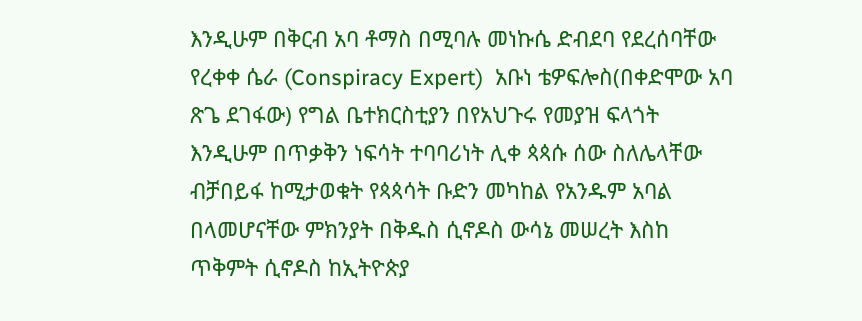እንዲሁም በቅርብ አባ ቶማስ በሚባሉ መነኩሴ ድብደባ የደረሰባቸው የረቀቀ ሴራ (Conspiracy Expert)  አቡነ ቴዎፍሎስ(በቀድሞው አባ ጽጌ ደገፋው) የግል ቤተክርስቲያን በየአህጉሩ የመያዝ ፍላጎት እንዲሁም በጥቃቅን ነፍሳት ተባባሪነት ሊቀ ጳጳሱ ሰው ስለሌላቸው ብቻበይፋ ከሚታወቁት የጳጳሳት ቡድን መካከል የአንዱም አባል በላመሆናቸው ምክንያት በቅዱስ ሲኖዶስ ውሳኔ መሠረት እስከ ጥቅምት ሲኖዶስ ከኢትዮጵያ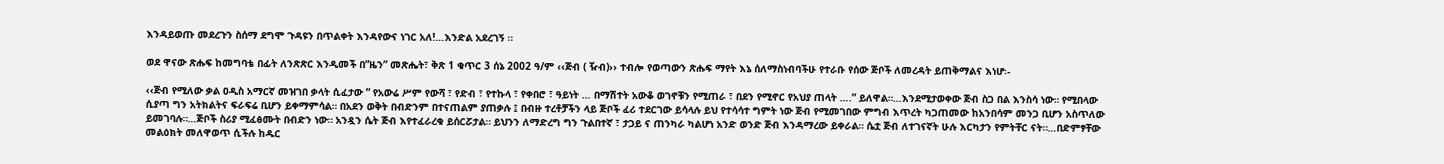እንዳይወጡ መደረጉን ስሰማ ደግሞ ጉዳዩን በጥልቀት እንዳየውና ነገር አለ!…እንድል አደረገኝ ፡፡

ወደ ዋናው ጽሑፍ ከመግባቴ በፊት ለንጽጽር እንዲመች በ”ዜን” መጽሔት፣ ቅጽ 1 ቁጥር 3 ሰኔ 2002 ዓ/ም ‹‹ጅብ ( ዥብ)›› ተብሎ የወጣውን ጽሑፍ ማየት እኔ ሰለማስነብባችሁ የተራቡ የሰው ጅቦች ለመረዳት ይጠቅማልና እነሆ፡-

‹‹ጅብ የሚለው ቃል ዐዲስ አማርኛ መዝገበ ቃላት ሲፈታው ” የአውሬ ሥም የውሻ ፣ የድብ ፣ የተኩላ ፣ የቀበሮ ፣ ዓይነት … በማሽተት አውቆ ወገኖቹን የሚጠራ ፣ በደን የሚኖር የአህያ ጠላት ….” ይለዋል።…እንደሚታወቀው ጅብ ስጋ በል እንስሳ ነው። የሚበላው ሲያጣ ግን አትክልትና ፍራፍሬ ቢሆን ይቀማምሳል። በአደን ወቅት በብድንም በተናጠልም ያጠቃሉ ፤ በብዙ ተረቶቻችን ላይ ጅቦች ፈሪ ተደርገው ይሳላሉ ይህ የተሳሳተ ግምት ነው ጅብ የሚመገበው ምግብ እጥረት ካጋጠመው ከአንበሳም መንጋ ቢሆን አስጥለው ይመገባሉ።…ጅቦች ስሪያ ሚፈፅሙት በብድን ነው። አንዷን ሴት ጅብ እየተፈራረቁ ይሰርሯታል። ይህንን ለማድረግ ግን ጉልበተኛ ፣ ታጋይ ና ጠንካራ ካልሆነ አንድ ወንድ ጅብ እንዳማረው ይቀራል። ሴቷ ጅብ ለተገናኛት ሁሉ እርካታን የምትቸር ናት።…በድምፃቸው መልዕክት መለዋወጥ ሲችሉ ከዱር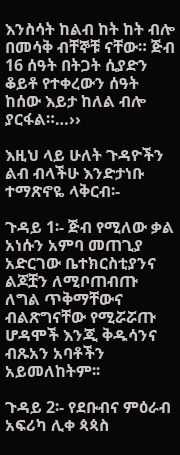እንስሳት ከልብ ከት ከት ብሎ በመሳቅ ብቸኞቹ ናቸው። ጅብ 16 ሰዓት በትጋት ሲያድን ቆይቶ የተቀረውን ሰዓት ከሰው እይታ ከለል ብሎ ያርፋል።…››

እዚህ ላይ ሁለት ጉዳዮችን ልብ ብላችሁ እንድታነቡ ተማጽኖዬ ላቅርብ፡-

ጉዳይ 1፡- ጅብ የሚለው ቃል አነሱን አምባ መጠጊያ አድርገው ቤተክርስቲያንና ልጆቿን ለሚቦጠብጡ ለግል ጥቅማቸውና ብልጽግናቸው የሚሯሯጡ ሆዳሞች እንጂ ቅዱሳንና ብጹአን አባቶችን አይመለከትም፡፡

ጉዳይ 2፡- የደቡብና ምዕራብ አፍሪካ ሊቀ ጳጳስ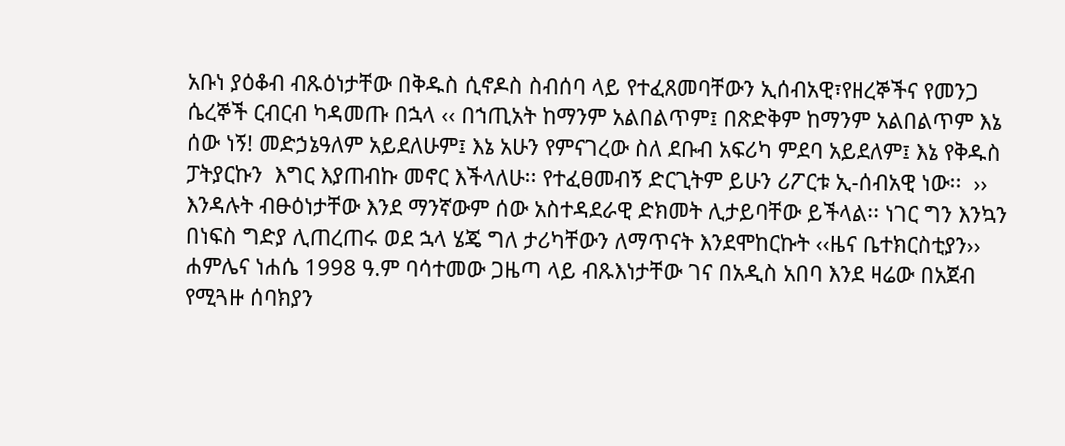አቡነ ያዕቆብ ብጹዕነታቸው በቅዱስ ሲኖዶስ ስብሰባ ላይ የተፈጸመባቸውን ኢሰብአዊ፣የዘረኞችና የመንጋ ሴረኞች ርብርብ ካዳመጡ በኋላ ‹‹ በኀጢአት ከማንም አልበልጥም፤ በጽድቅም ከማንም አልበልጥም እኔ ሰው ነኝ! መድኃኔዓለም አይደለሁም፤ እኔ አሁን የምናገረው ስለ ደቡብ አፍሪካ ምደባ አይደለም፤ እኔ የቅዱስ ፓትያርኩን  እግር እያጠብኩ መኖር እችላለሁ፡፡ የተፈፀመብኝ ድርጊትም ይሁን ሪፖርቱ ኢ-ሰብአዊ ነው፡፡  ››  እንዳሉት ብፁዕነታቸው እንደ ማንኛውም ሰው አስተዳደራዊ ድክመት ሊታይባቸው ይችላል፡፡ ነገር ግን እንኳን በነፍስ ግድያ ሊጠረጠሩ ወደ ኋላ ሄጄ ግለ ታሪካቸውን ለማጥናት እንደሞከርኩት ‹‹ዜና ቤተክርስቲያን›› ሐምሌና ነሐሴ 1998 ዓ.ም ባሳተመው ጋዜጣ ላይ ብጹእነታቸው ገና በአዲስ አበባ እንደ ዛሬው በአጀብ የሚጓዙ ሰባክያን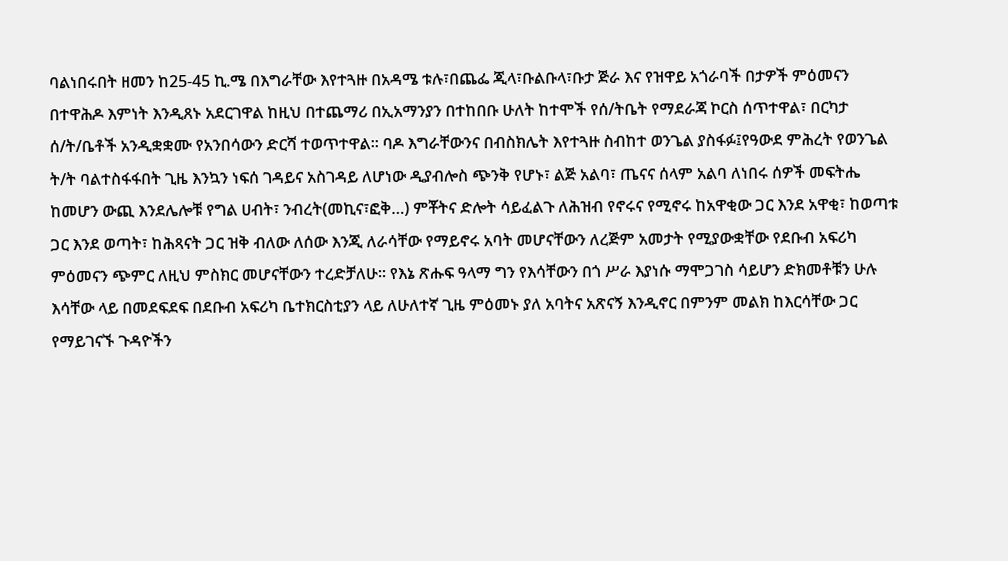ባልነበሩበት ዘመን ከ25-45 ኪ.ሜ በእግራቸው እየተጓዙ በአዳሜ ቱሉ፣በጨፌ ጂላ፣ቡልቡላ፣ቡታ ጅራ እና የዝዋይ አጎራባች በታዎች ምዕመናን በተዋሕዶ እምነት እንዲጸኑ አደርገዋል ከዚህ በተጨማሪ በኢአማንያን በተከበቡ ሁለት ከተሞች የሰ/ትቤት የማደራጃ ኮርስ ሰጥተዋል፣ በርካታ ሰ/ት/ቤቶች አንዲቋቋሙ የአንበሳውን ድርሻ ተወጥተዋል፡፡ ባዶ እግራቸውንና በብስክሌት እየተጓዙ ስብከተ ወንጌል ያስፋፉ፤የዓውደ ምሕረት የወንጌል ት/ት ባልተስፋፋበት ጊዜ እንኳን ነፍሰ ገዳይና አስገዳይ ለሆነው ዲያብሎስ ጭንቅ የሆኑ፣ ልጅ አልባ፣ ጤናና ሰላም አልባ ለነበሩ ሰዎች መፍትሔ ከመሆን ውጪ እንደሌሎቹ የግል ሀብት፣ ንብረት(መኪና፣ፎቅ…) ምቾትና ድሎት ሳይፈልጉ ለሕዝብ የኖሩና የሚኖሩ ከአዋቂው ጋር እንደ አዋቂ፣ ከወጣቱ ጋር እንደ ወጣት፣ ከሕጻናት ጋር ዝቅ ብለው ለሰው እንጂ ለራሳቸው የማይኖሩ አባት መሆናቸውን ለረጅም አመታት የሚያውቋቸው የደቡብ አፍሪካ ምዕመናን ጭምር ለዚህ ምስክር መሆናቸውን ተረድቻለሁ፡፡ የእኔ ጽሑፍ ዓላማ ግን የእሳቸውን በጎ ሥራ እያነሱ ማሞጋገስ ሳይሆን ድክመቶቹን ሁሉ እሳቸው ላይ በመደፍደፍ በደቡብ አፍሪካ ቤተክርስቲያን ላይ ለሁለተኛ ጊዜ ምዕመኑ ያለ አባትና አጽናኝ እንዲኖር በምንም መልክ ከእርሳቸው ጋር የማይገናኙ ጉዳዮችን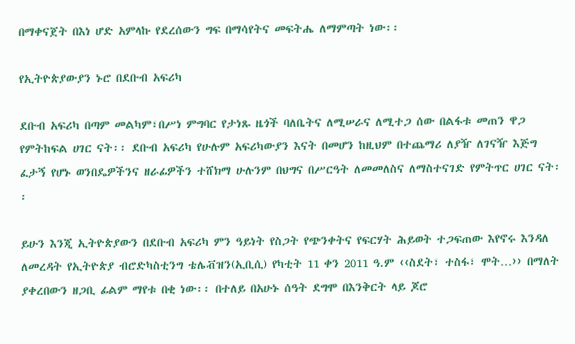በማቀናጀት በእነ ሆድ አምላኩ የደረሰውን ግፍ በማሳየትና መፍትሔ ለማምጣት ነው፡፡

የኢትዮጵያውያን ኑሮ በደቡብ አፍሪካ

ደቡብ አፍሪካ በጣም መልካም፣በሥነ ምግባር የታነጹ ዜጎች ባለቤትና ለሚሠራና ለሚተጋ ሰው በልፋቱ መጠን ዋጋ የምትከፍል ሀገር ናት፡፡ ደቡብ አፍሪካ የሁሉም አፍሪካውያን እናት በመሆን ከዚህም በተጨማሪ ለያዥ ለገናዥ እጅግ ፈታኝ የሆኑ ወንበዴዎችንና ዘራፊዎችን ተሸክማ ሁሉንም በህግና በሥርዓት ለመመለስና ለማስተናገድ የምትጥር ሀገር ናት፡፡

ይሁን እንጂ ኢትዮጵያውን በደቡብ አፍሪካ ምን ዓይነት የስጋት የጭንቀትና የፍርሃት ሕይወት ተጋፍጠው እየኖሩ እንዳለ ለመረዳት የኢትዮጵያ ብሮድካስቲንግ ቴሌቭዝን(ኢቢሲ) የካቲት 11 ቀን 2011 ዓ.ም ‹‹ስደት፣ ተስፋ፣ ሞት…›› በማለት ያቀረበውን ዘጋቢ ፊልም ማየቱ በቂ ነው፡፡ በተለይ በአሁኑ ሰዓት ደግሞ በእንቅርት ላይ ጆሮ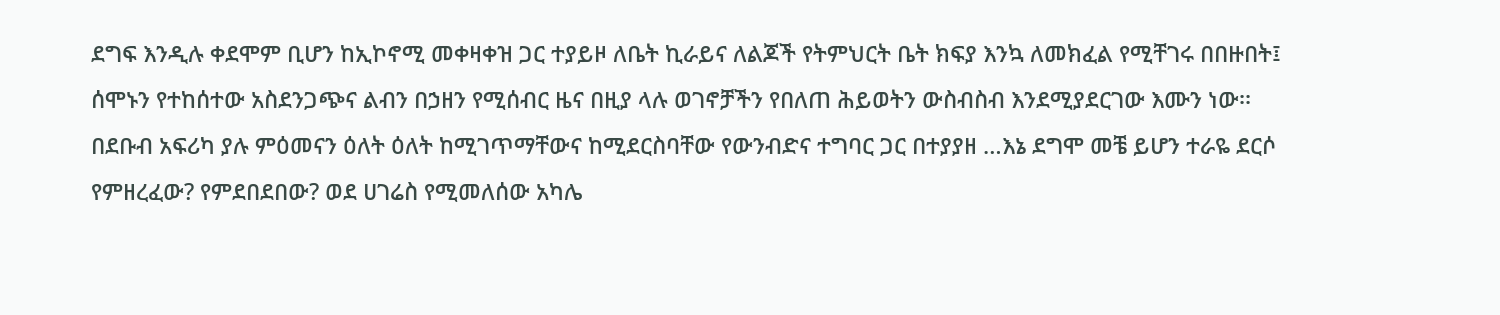ደግፍ እንዲሉ ቀደሞም ቢሆን ከኢኮኖሚ መቀዛቀዝ ጋር ተያይዞ ለቤት ኪራይና ለልጆች የትምህርት ቤት ክፍያ እንኳ ለመክፈል የሚቸገሩ በበዙበት፤ ሰሞኑን የተከሰተው አስደንጋጭና ልብን በኃዘን የሚሰብር ዜና በዚያ ላሉ ወገኖቻችን የበለጠ ሕይወትን ውስብስብ እንደሚያደርገው እሙን ነው፡፡ በደቡብ አፍሪካ ያሉ ምዕመናን ዕለት ዕለት ከሚገጥማቸውና ከሚደርስባቸው የውንብድና ተግባር ጋር በተያያዘ …እኔ ደግሞ መቼ ይሆን ተራዬ ደርሶ የምዘረፈው? የምደበደበው? ወደ ሀገሬስ የሚመለሰው አካሌ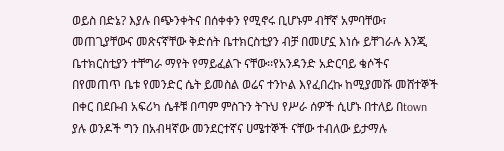ወይስ በድኔ? እያሉ በጭንቀትና በሰቀቀን የሚኖሩ ቢሆኑም ብቸኛ አምባቸው፣ መጠጊያቸውና መጽናኛቸው ቅድሰት ቤተክርስቲያን ብቻ በመሆኗ እነሱ ይቸገራሉ እንጂ ቤተክርስቲያን ተቸግራ ማየት የማይፈልጉ ናቸው፡፡የአንዳንድ አድርባይ ቄሶችና በየመጠጥ ቤቱ የመንድር ሴት ይመስል ወሬና ተንኮል እየፈበረኩ ከሚያመሹ መሸተኞች በቀር በደቡብ አፍሪካ ሴቶቹ በጣም ምስጉን ትጉህ የሥራ ሰዎች ሲሆኑ በተለይ በtown ያሉ ወንዶች ግን በአብዛኛው መንደርተኛና ሀሜተኞች ናቸው ተብለው ይታማሉ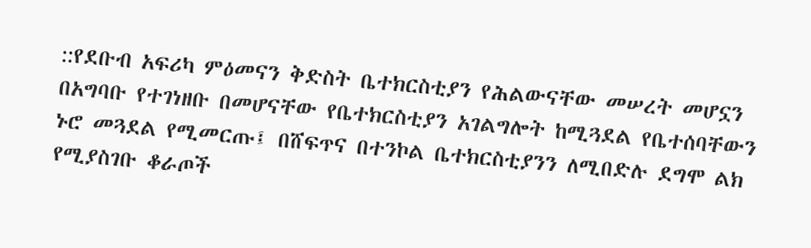::የደቡብ አፍሪካ ምዕመናን ቅድስት ቤተክርስቲያን የሕልውናቸው መሠረት መሆኗን በአግባቡ የተገነዘቡ በመሆናቸው የቤተክርስቲያን አገልግሎት ከሚጓደል የቤተሰባቸውን ኑሮ መጓደል የሚመርጡ፤ በሸፍጥና በተንኮል ቤተክርስቲያንን ለሚበድሉ ደግሞ ልክ የሚያስገቡ ቆራጦች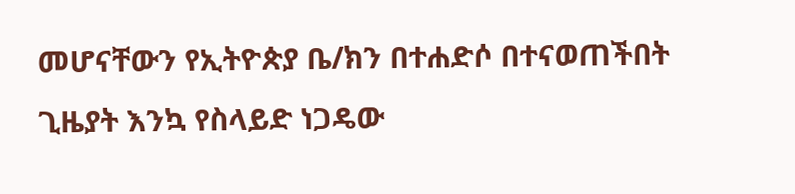መሆናቸውን የኢትዮጵያ ቤ/ክን በተሐድሶ በተናወጠችበት ጊዜያት እንኳ የስላይድ ነጋዴው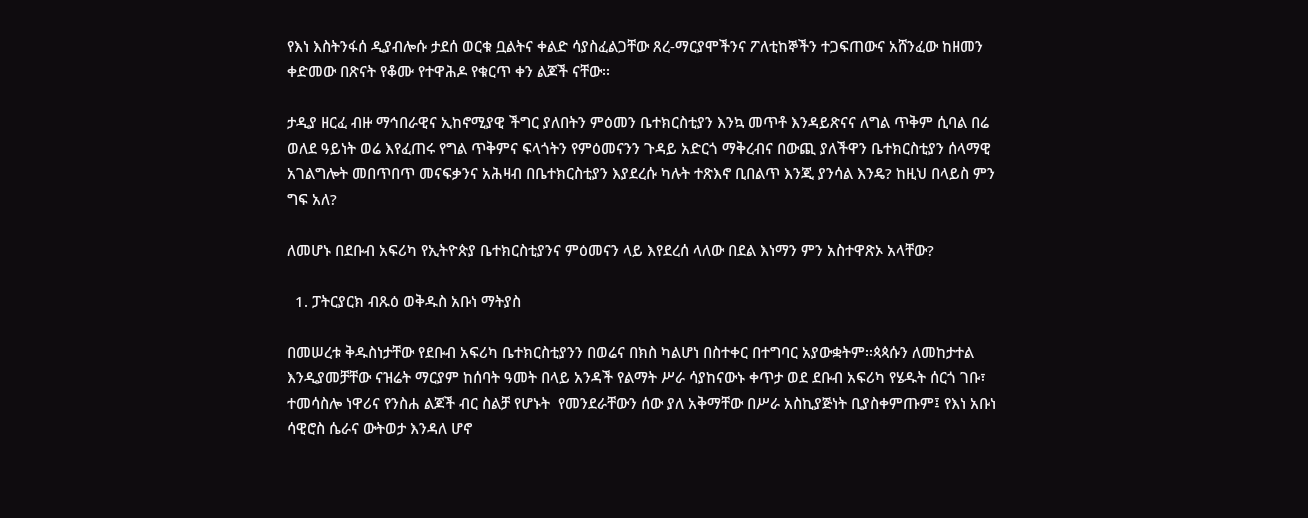የእነ እስትንፋሰ ዲያብሎሱ ታደሰ ወርቁ ቧልትና ቀልድ ሳያስፈልጋቸው ጸረ-ማርያሞችንና ፖለቲከኞችን ተጋፍጠውና አሸንፈው ከዘመን ቀድመው በጽናት የቆሙ የተዋሕዶ የቁርጥ ቀን ልጆች ናቸው፡፡

ታዲያ ዘርፈ ብዙ ማኅበራዊና ኢከኖሚያዊ ችግር ያለበትን ምዕመን ቤተክርስቲያን እንኳ መጥቶ እንዳይጽናና ለግል ጥቅም ሲባል በሬ ወለደ ዓይነት ወሬ እየፈጠሩ የግል ጥቅምና ፍላጎትን የምዕመናንን ጉዳይ አድርጎ ማቅረብና በውጪ ያለችዋን ቤተክርስቲያን ሰላማዊ አገልግሎት መበጥበጥ መናፍቃንና አሕዛብ በቤተክርስቲያን እያደረሱ ካሉት ተጽእኖ ቢበልጥ እንጂ ያንሳል እንዴ? ከዚህ በላይስ ምን ግፍ አለ?

ለመሆኑ በደቡብ አፍሪካ የኢትዮጵያ ቤተክርስቲያንና ምዕመናን ላይ እየደረሰ ላለው በደል እነማን ምን አስተዋጽኦ አላቸው?

  1. ፓትርያርክ ብጹዕ ወቅዱስ አቡነ ማትያስ

በመሠረቱ ቅዱስነታቸው የደቡብ አፍሪካ ቤተክርስቲያንን በወሬና በክስ ካልሆነ በስተቀር በተግባር አያውቋትም፡፡ጳጳሱን ለመከታተል እንዲያመቻቸው ናዝሬት ማርያም ከሰባት ዓመት በላይ አንዳች የልማት ሥራ ሳያከናውኑ ቀጥታ ወደ ደቡብ አፍሪካ የሄዱት ሰርጎ ገቡ፣ ተመሳስሎ ነዋሪና የንስሐ ልጆች ብር ስልቻ የሆኑት  የመንደራቸውን ሰው ያለ አቅማቸው በሥራ አስኪያጅነት ቢያስቀምጡም፤ የእነ አቡነ ሳዊሮስ ሴራና ውትወታ እንዳለ ሆኖ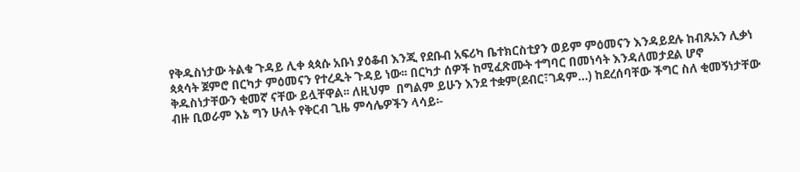የቅዱስነታው ትልቁ ጉዳይ ሊቀ ጳጳሱ አቡነ ያዕቆብ እንጂ የደቡብ አፍሪካ ቤተክርስቲያን ወይም ምዕመናን እንዳይደሉ ከብጹአን ሊቃነ ጳጳሳት ጀምሮ በርካታ ምዕመናን የተረዱት ጉዳይ ነው፡፡ በርካታ ሰዎች ከሚፈጽሙት ተግባር በመነሳት እንዳለመታደል ሆኖ ቅዱስነታቸውን ቂመኛ ናቸው ይሏቸዋል፡፡ ለዚህም  በግልም ይሁን እንደ ተቋም(ደብር፣ገዳም…) ከደረሰባቸው ችግር ስለ ቂመኝነታቸው ብዙ ቢወራም እኔ ግን ሁለት የቅርብ ጊዜ ምሳሌዎችን ላሳይ፡-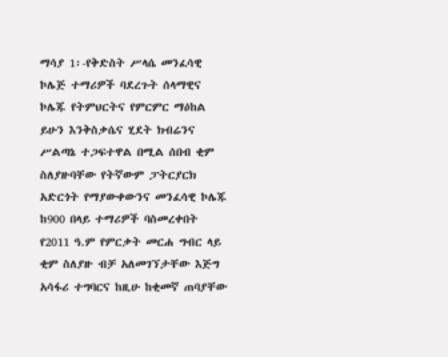ማሳያ 1፡-የቅድስት ሥላሴ መንፈሳዊ ኮሌጅ ተማሪዎች ባደረጉት ሰላማዊና ኮሌጁ የትምህርትና የምርምር ማዕከል ይሁን እንቅስቃሴና ሂደት ክብሬንና ሥልጣኔ ተጋፍተዋል በሚል ሰበብ ቂም ስለያዙባቸው የትኛውም ፓትርያርክ አድርጎት የማያውቀውንና መንፈሳዊ ኮሌጁ ከ900 በላይ ተማሪዎች ባስመረቀበት የ2011 ዓ.ም የምርቃት መርሐ ግብር ላይ ቂም ስለያዙ ብቻ አለመገኘታቸው እጅግ አሳፋሪ ተግባርና ከዚሁ ከቂመኛ ጠባያቸው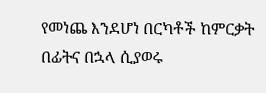የመነጨ እንደሆነ በርካቶች ከምርቃት በፊትና በኋላ ሲያወሩ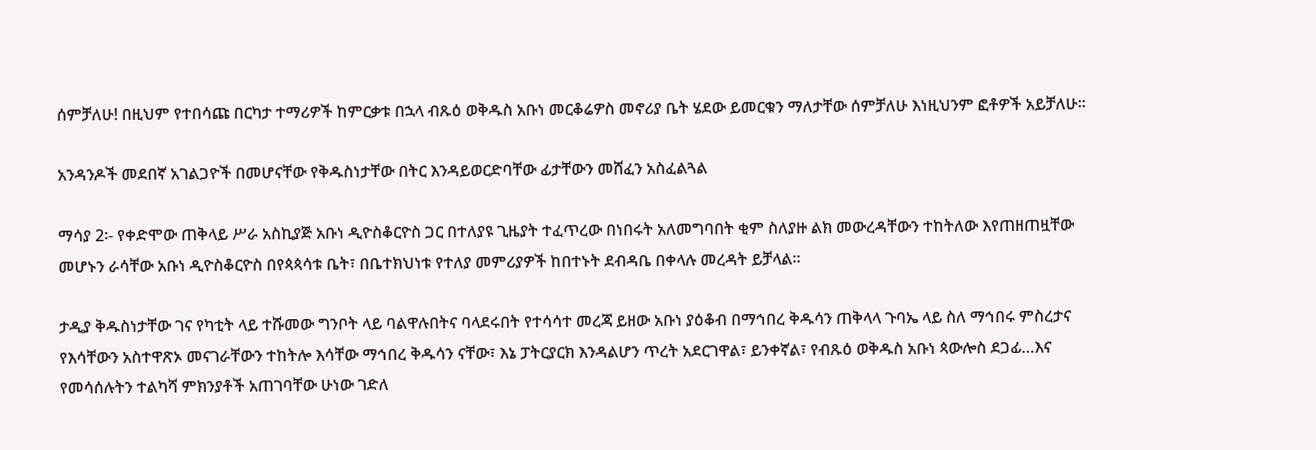ሰምቻለሁ! በዚህም የተበሳጩ በርካታ ተማሪዎች ከምርቃቱ በኋላ ብጹዕ ወቅዱስ አቡነ መርቆሬዎስ መኖሪያ ቤት ሄደው ይመርቁን ማለታቸው ሰምቻለሁ እነዚህንም ፎቶዎች አይቻለሁ፡፡

አንዳንዶች መደበኛ አገልጋዮች በመሆናቸው የቅዱስነታቸው በትር እንዳይወርድባቸው ፊታቸውን መሸፈን አስፈልጓል

ማሳያ 2፡- የቀድሞው ጠቅላይ ሥራ አስኪያጅ አቡነ ዲዮስቆርዮስ ጋር በተለያዩ ጊዜያት ተፈጥረው በነበሩት አለመግባበት ቂም ስለያዙ ልክ መውረዳቸውን ተከትለው እየጠዘጠዟቸው መሆኑን ራሳቸው አቡነ ዲዮስቆርዮስ በየጳጳሳቱ ቤት፣ በቤተክህነቱ የተለያ መምሪያዎች ከበተኑት ደብዳቤ በቀላሉ መረዳት ይቻላል፡፡

ታዲያ ቅዱስነታቸው ገና የካቲት ላይ ተሹመው ግንቦት ላይ ባልዋሉበትና ባላደሩበት የተሳሳተ መረጃ ይዘው አቡነ ያዕቆብ በማኅበረ ቅዱሳን ጠቅላላ ጉባኤ ላይ ስለ ማኅበሩ ምስረታና የእሳቸውን አስተዋጽኦ መናገራቸውን ተከትሎ እሳቸው ማኅበረ ቅዱሳን ናቸው፣ እኔ ፓትርያርክ እንዳልሆን ጥረት አደርገዋል፣ ይንቀኛል፣ የብጹዕ ወቅዱስ አቡነ ጳውሎስ ደጋፊ…እና የመሳሰሉትን ተልካሻ ምክንያቶች አጠገባቸው ሁነው ገድለ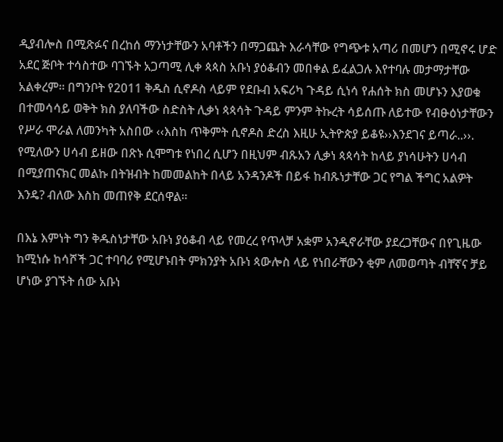ዲያብሎስ በሚጽፉና በረከሰ ማንነታቸውን አባቶችን በማጋጨት እራሳቸው የግጭቱ አጣሪ በመሆን በሚኖሩ ሆድ አደር ጅቦት ተሳስተው ባገኙት አጋጣሚ ሊቀ ጳጳስ አቡነ ያዕቆብን መበቀል ይፈልጋሉ እየተባሉ መታማታቸው አልቀረም፡፡ በግንቦት የ2011 ቅዱስ ሲኖዶስ ላይም የደቡብ አፍሪካ ጉዳይ ሲነሳ የሐሰት ክስ መሆኑን እያወቁ በተመሳሳይ ወቅት ክስ ያለባችው ስድስት ሊቃነ ጳጳሳት ጉዳይ ምንም ትኩረት ሳይሰጡ ለይተው የብፁዕነታቸውን የሥራ ሞራል ለመንካት አስበው ‹‹እስከ ጥቅምት ሲኖዶስ ድረስ እዚሁ ኢትዮጵያ ይቆዩ››እንደገና ይጣራ..››. የሚለውን ሀሳብ ይዘው በጽኑ ሲሞግቱ የነበረ ሲሆን በዚህም ብጹአን ሊቃነ ጳጳሳት ከላይ ያነሳሁትን ሀሳብ በሚያጠናክር መልኩ በትዝብት ከመመልከት በላይ አንዳንዶች በይፋ ከብጹነታቸው ጋር የግል ችግር አልዎት እንዴ? ብለው እስከ መጠየቅ ደርሰዋል፡፡

በእኔ እምነት ግን ቅዱስነታቸው አቡነ ያዕቆብ ላይ የመረረ የጥላቻ አቋም አንዲኖራቸው ያደረጋቸውና በየጊዜው ከሚነሱ ከሳሾች ጋር ተባባሪ የሚሆኑበት ምክንያት አቡነ ጳውሎስ ላይ የነበራቸውን ቂም ለመወጣት ብቸኛና ቻይ ሆነው ያገኙት ሰው አቡነ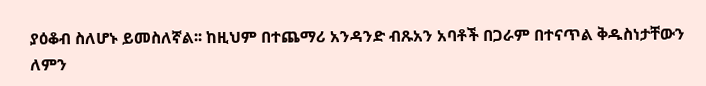ያዕቆብ ስለሆኑ ይመስለኛል፡፡ ከዚህም በተጨማሪ አንዳንድ ብጹአን አባቶች በጋራም በተናጥል ቅዱስነታቸውን ለምን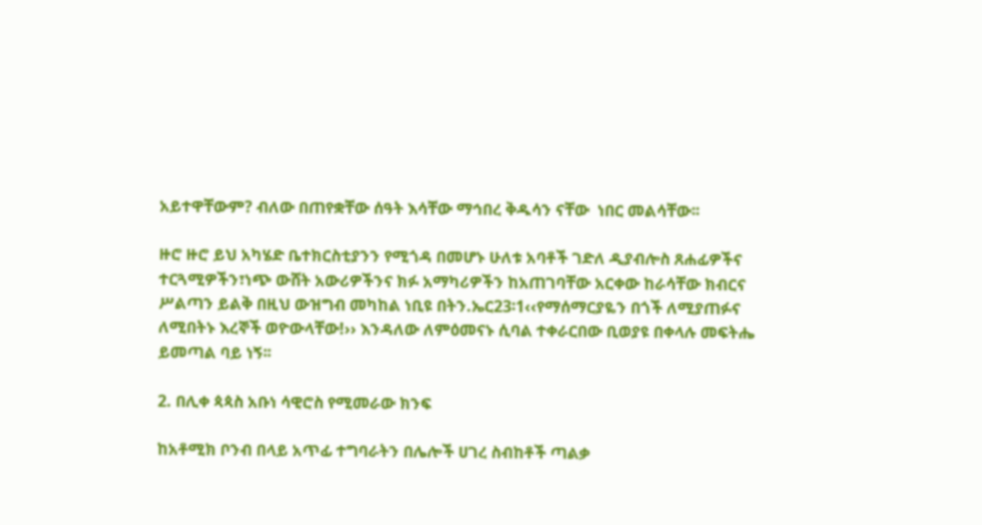አይተዋቸውም? ብለው በጠየቋቸው ሰዓት እሳቸው ማኅበረ ቅዱሳን ናቸው  ነበር መልሳቸው፡፡

ዙሮ ዙሮ ይህ አካሄድ ቤተክርስቲያንን የሚጎዳ በመሆኑ ሁለቱ አባቶች ገድለ ዲያብሎስ ጸሐፊዎችና ተርጓሚዎችን፣ነጭ ውሸት አውሪዎችንና ክፉ አማካሪዎችን ከአጠገባቸው አርቀው ከራሳቸው ክብርና ሥልጣን ይልቅ በዚህ ውዝግብ መካከል ነቢዩ በትን.ኤር23፡1‹‹የማሰማርያዬን በጎች ለሚያጠፉና ለሚበትኑ እረኞች ወዮውላቸው!›› እንዳለው ለምዕመናኑ ሲባል ተቀራርበው ቢወያዩ በቀላሉ መፍትሔ ይመጣል ባይ ነኝ፡፡

2. በሊቀ ጳጳስ አቡነ ሳዊሮስ የሚመራው ክንፍ

ከአቶሚክ ቦንብ በላይ አጥፊ ተግባራትን በሌሎች ሀገረ ስብከቶች ጣልቃ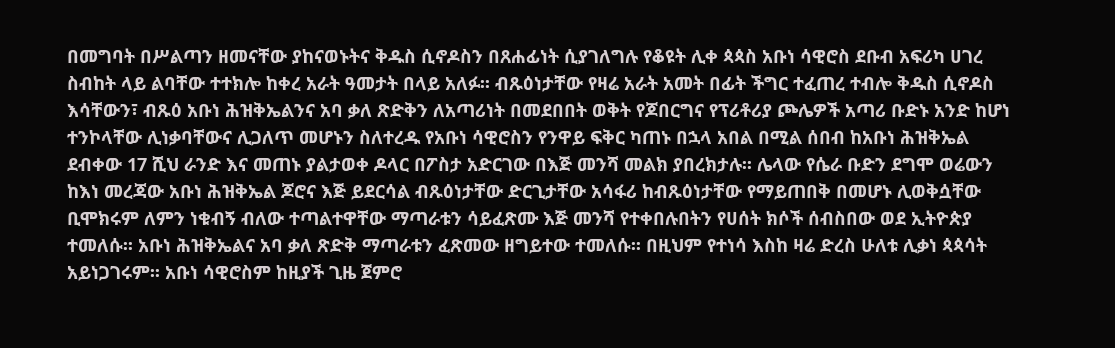በመግባት በሥልጣን ዘመናቸው ያከናወኑትና ቅዱስ ሲኖዶስን በጸሐፊነት ሲያገለግሉ የቆዩት ሊቀ ጳጳስ አቡነ ሳዊሮስ ደቡብ አፍሪካ ሀገረ ስብከት ላይ ልባቸው ተተክሎ ከቀረ አራት ዓመታት በላይ አለፉ፡፡ ብጹዕነታቸው የዛሬ አራት አመት በፊት ችግር ተፈጠረ ተብሎ ቅዱስ ሲኖዶስ እሳቸውን፣ ብጹዕ አቡነ ሕዝቅኤልንና አባ ቃለ ጽድቅን ለአጣሪነት በመደበበት ወቅት የጆበርግና የፕሪቶሪያ ጮሌዎች አጣሪ ቡድኑ አንድ ከሆነ ተንኮላቸው ሊነቃባቸውና ሊጋለጥ መሆኑን ስለተረዱ የአቡነ ሳዊሮስን የንዋይ ፍቅር ካጠኑ በኋላ አበል በሚል ሰበብ ከአቡነ ሕዝቅኤል ደብቀው 17 ሺህ ራንድ እና መጠኑ ያልታወቀ ዶላር በፖስታ አድርገው በእጅ መንሻ መልክ ያበረክታሉ፡፡ ሌላው የሴራ ቡድን ደግሞ ወሬውን ከእነ መረጃው አቡነ ሕዝቅኤል ጆሮና እጅ ይደርሳል ብጹዕነታቸው ድርጊታቸው አሳፋሪ ከብጹዕነታቸው የማይጠበቅ በመሆኑ ሊወቅሷቸው ቢሞክሩም ለምን ነቁብኝ ብለው ተጣልተዋቸው ማጣራቱን ሳይፈጽሙ እጅ መንሻ የተቀበሉበትን የሀሰት ክሶች ሰብስበው ወደ ኢትዮጵያ ተመለሱ፡፡ አቡነ ሕዝቅኤልና አባ ቃለ ጽድቅ ማጣራቱን ፈጽመው ዘግይተው ተመለሱ፡፡ በዚህም የተነሳ እስከ ዛሬ ድረስ ሁለቱ ሊቃነ ጳጳሳት አይነጋገሩም፡፡ አቡነ ሳዊሮስም ከዚያች ጊዜ ጀምሮ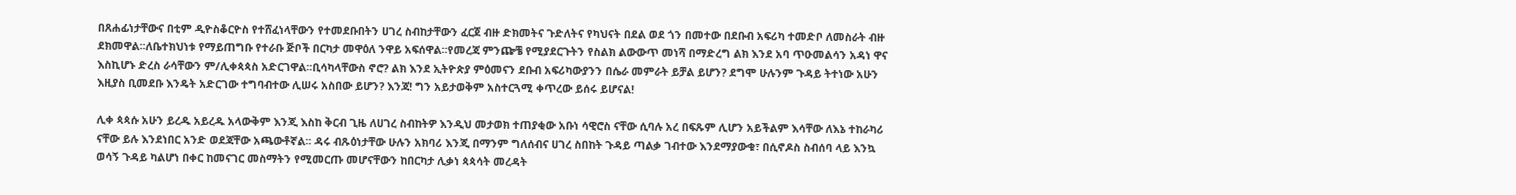በጸሐፊነታቸውና በቲም ዲዮስቆርዮስ የተሸፈነላቸውን የተመደቡበትን ሀገረ ስብከታቸውን ፈርጀ ብዙ ድክመትና ጉድለትና የካህናት በደል ወደ ጎን በመተው በደቡብ አፍሪካ ተመድቦ ለመስራት ብዙ ደክመዋል፡፡ለቤተክህነቱ የማይጠግቡ የተራቡ ጅቦች በርካታ መዋዕለ ንዋይ አፍሰዋል፡፡የመረጃ ምንጬቼ የሚያደርጉትን የስልክ ልውውጥ መነሻ በማድረግ ልክ እንደ አባ ጥዑመልሳን አዳነ ዋና እስኪሆኑ ድረስ ራሳቸውን ም/ሊቀጳጳስ አድርገዋል፡፡ቢሳካላቸውስ ኖሮ? ልክ እንደ ኢትዮጵያ ምዕመናን ደቡብ አፍሪካውያንን በሴራ መምራት ይቻል ይሆን? ደግሞ ሁሉንም ጉዳይ ትተነው አሁን እዚያስ ቢመደቡ እንዴት አድርገው ተግባብተው ሊሠሩ አስበው ይሆን? እንጃ! ግን አይታወቅም አስተርጓሚ ቀጥረው ይሰሩ ይሆናል!

ሊቀ ጳጳሱ አሁን ይረዱ አይረዱ አላውቅም እንጂ እስከ ቅርብ ጊዜ ለሀገረ ስብከትዎ እንዲህ መታወክ ተጠያቂው አቡነ ሳዊሮስ ናቸው ሲባሉ አረ በፍጹም ሊሆን አይችልም እሳቸው ለእኔ ተከራካሪ ናቸው ይሉ እንደነበር አንድ ወደጃቸው አጫውቶኛል፡፡ ዳሩ ብጹዕነታቸው ሁሉን አክባሪ እንጂ በማንም ግለሰብና ሀገረ ስበከት ጉዳይ ጣልቃ ገብተው እንደማያውቁ፣ በሲኖዶስ ስብሰባ ላይ እንኳ ወሳኝ ጉዳይ ካልሆነ በቀር ከመናገር መስማትን የሚመርጡ መሆናቸውን ከበርካታ ሊቃነ ጳጳሳት መረዳት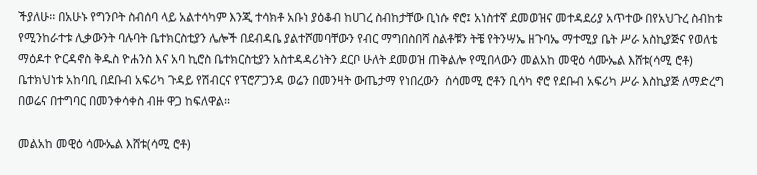ችያለሁ፡፡ በአሁኑ የግንቦት ስብሰባ ላይ አልተሳካም እንጂ ተሳክቶ አቡነ ያዕቆብ ከሀገረ ስብከታቸው ቢነሱ ኖሮ፤ አነስተኛ ደመወዝና መተዳደሪያ አጥተው በየአህጉረ ስብከቱ የሚንከራተቱ ሊቃውንት ባሉባት ቤተክርስቲያን ሌሎች በደብዳቤ ያልተሾመባቸውን የብር ማግበስበሻ ስልቶቹን ትቼ የትንሣኤ ዘጉባኤ ማተሚያ ቤት ሥራ አስኪያጅና የወለቴ  ማዕዶተ ዮርዳኖስ ቅዱስ ዮሐንስ እና አባ ኪሮስ ቤተክርስቲያን አስተዳዳሪነትን ደርቦ ሁለት ደመወዝ ጠቅልሎ የሚበላውን መልአከ መዊዕ ሳሙኤል እሸቱ(ሳሚ ሮቶ) ቤተክህነቱ አከባቢ በደቡብ አፍሪካ ጉዳይ የሽብርና የፕሮፖጋንዳ ወሬን በመንዛት ውጤታማ የነበረውን  ሰሳመሚ ሮቶን ቢሳካ ኖሮ የደቡብ አፍሪካ ሥራ እስኪያጅ ለማድረግ በወሬና በተግባር በመንቀሳቀስ ብዙ ዋጋ ከፍለዋል፡፡

መልአከ መዊዕ ሳሙኤል እሸቱ(ሳሚ ሮቶ)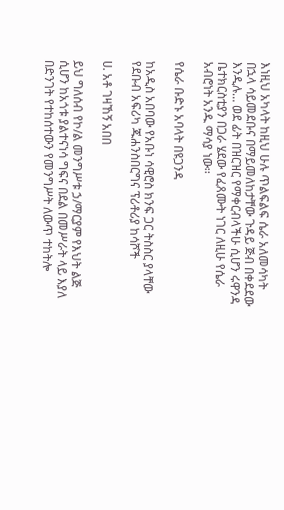እነዚህ አካላት ከዚህ ሁሉ ጥልፍልፍ ሴራ አለመሳካት በኋላ ሳይመደቡና በማይመለከታቸው ጉዳይ ጅብ በቀደደው እንዲሉ… ወደ ፊት በዝርዝር የማቀርብላችሁ ሲሆን ሩዋንዳ ቤተክርስቲያን በጋራ ሄደው የፈጸሙት ነገር ለዚሁ የሴራ አብሮነት አንዱ ማሳያ ነው፡፡

የሴራ ቡድኑ አባላት በዩጋንዳ

ከአዲስ አበባው የአቡነ ሳዊሮስ ክንፍ ጋር ትስስር ያላቸው የደቡብ አፍሪካ ጁሐንስበርግና ፕሪቶሪያ ከሳሾች

ሀ. አቶ ገዛኸኝ አበበ

ይህ ግለሰብ የኮ/ል መንግሥቱ ኃ/ማርያም የእህት ልጅ ሲሆን ከአጎቱ ያልተናነሳ ግፍና በደል በመሥራት ላይ እያለ በድንገት የተከሰተውን የመንግሥት ለውጥ ተከትሎ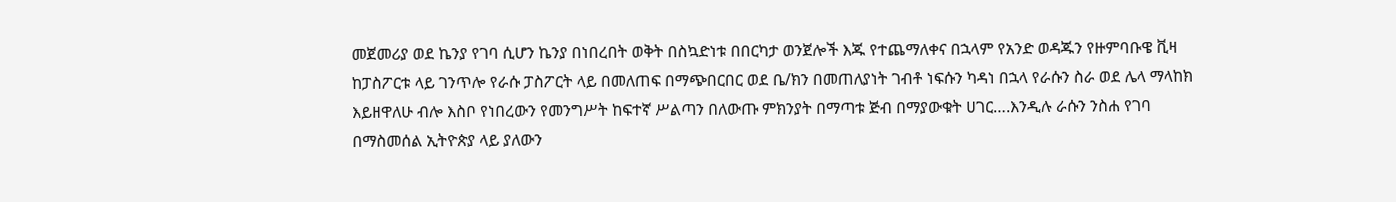መጀመሪያ ወደ ኬንያ የገባ ሲሆን ኬንያ በነበረበት ወቅት በስኳድነቱ በበርካታ ወንጀሎች እጁ የተጨማለቀና በኋላም የአንድ ወዳጁን የዙምባቡዌ ቪዛ ከፓስፖርቱ ላይ ገንጥሎ የራሱ ፓስፖርት ላይ በመለጠፍ በማጭበርበር ወደ ቤ/ክን በመጠለያነት ገብቶ ነፍሱን ካዳነ በኋላ የራሱን ስራ ወደ ሌላ ማላከክ እይዘዋለሁ ብሎ እስቦ የነበረውን የመንግሥት ከፍተኛ ሥልጣን በለውጡ ምክንያት በማጣቱ ጅብ በማያውቁት ሀገር….እንዲሉ ራሱን ንስሐ የገባ በማስመሰል ኢትዮጵያ ላይ ያለውን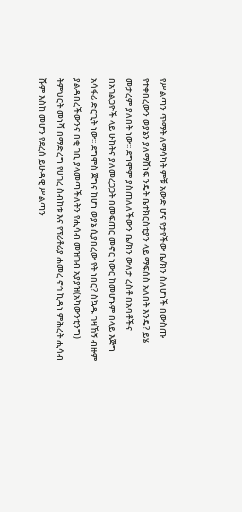የሥልጣን ጥማት ለማሳካት ምቹ አውድ ሆና የታየችው ቤ/ክን ስለሆነች በውስጡ የተቀበረውን ወያኔን ያለማሸነፍ ንዴት ቤተክርስቲያን ላይ ማፍሰስ አለበት እንዴ? ይሄ መታረም ያለበት ነው፡፡ ደግሞም ያስጠለለችውን ቤ/ክን ውለታ ረስቶ በአባቶችና በአገልጋዮች ላይ ሁከትና ያለመረጋጋት በመፍጠር መኖር ነውር ከመሆኑም በላይ እጅግ አሳፋሪ ድርጊት ነው፡፡ ደግሞስ ጀግና ከሆነ ወያኔ ሲያበረው የት ነበር? ስኳዱ ገዛኸኝ ብዙም ያልዳበረችውንና በቂ ገቢ ያላመጣችለትን የሒሳብ መዝገብ አያያዝ(አካውንቲንግ) ትምህርት መነሻ በማድረግ የሀገረ ስብከቱ እና የፕሪቶሪያ ሐመረ ኖኅ ኪዳነ ምሕረት ሒሳብ ሹም እስከ መሆን የደረሰ ይሁዳዊ ሥልጣን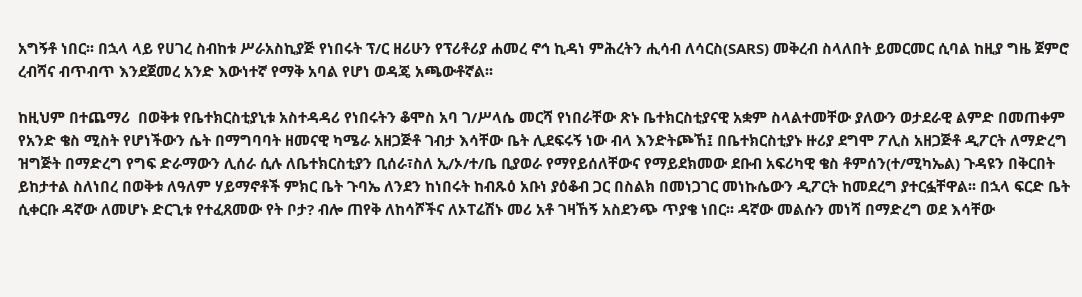አግኝቶ ነበር፡፡ በኋላ ላይ የሀገረ ስብከቱ ሥራአስኪያጅ የነበሩት ፕ/ር ዘሪሁን የፕሪቶሪያ ሐመረ ኖኅ ኪዳነ ምሕረትን ሒሳብ ለሳርስ(SARS) መቅረብ ስላለበት ይመርመር ሲባል ከዚያ ግዜ ጀምሮ ረብሻና ብጥብጥ እንደጀመረ አንድ እውነተኛ የማቅ አባል የሆነ ወዳጄ አጫውቶኛል፡፡

ከዚህም በተጨማሪ  በወቅቱ የቤተክርስቲያኒቱ አስተዳዳሪ የነበሩትን ቆሞስ አባ ገ/ሥላሴ መርሻ የነበራቸው ጽኑ ቤተክርስቲያናዊ አቋም ስላልተመቸው ያለውን ወታደራዊ ልምድ በመጠቀም የአንድ ቄስ ሚስት የሆነችውን ሴት በማግባባት ዘመናዊ ካሜራ አዘጋጅቶ ገብታ እሳቸው ቤት ሊደፍሩኝ ነው ብላ እንድትጮኸ፤ በቤተክርስቲያኑ ዙሪያ ደግሞ ፖሊስ አዘጋጅቶ ዲፖርት ለማድረግ ዝግጅት በማድረግ የግፍ ድራማውን ሊሰራ ሲሉ ለቤተክርስቲያን ቢሰራ፣ስለ ኢ/ኦ/ተ/ቤ ቢያወራ የማየይሰለቸውና የማይደክመው ደቡብ አፍሪካዊ ቄስ ቶምሰን(ተ/ሚካኤል) ጉዳዩን በቅርበት ይከታተል ስለነበረ በወቅቱ ለዓለም ሃይማኖቶች ምክር ቤት ጉባኤ ለንደን ከነበሩት ከብጹዕ አቡነ ያዕቆብ ጋር በስልክ በመነጋገር መነኩሴውን ዲፖርት ከመደረግ ያተርፏቸዋል፡፡ በኋላ ፍርድ ቤት ሲቀርቡ ዳኛው ለመሆኑ ድርጊቱ የተፈጸመው የት ቦታ? ብሎ ጠየቅ ለከሳሾችና ለኦፐሬሽኑ መሪ አቶ ገዛኸኝ አስደንጭ ጥያቄ ነበር፡፡ ዳኛው መልሱን መነሻ በማድረግ ወደ እሳቸው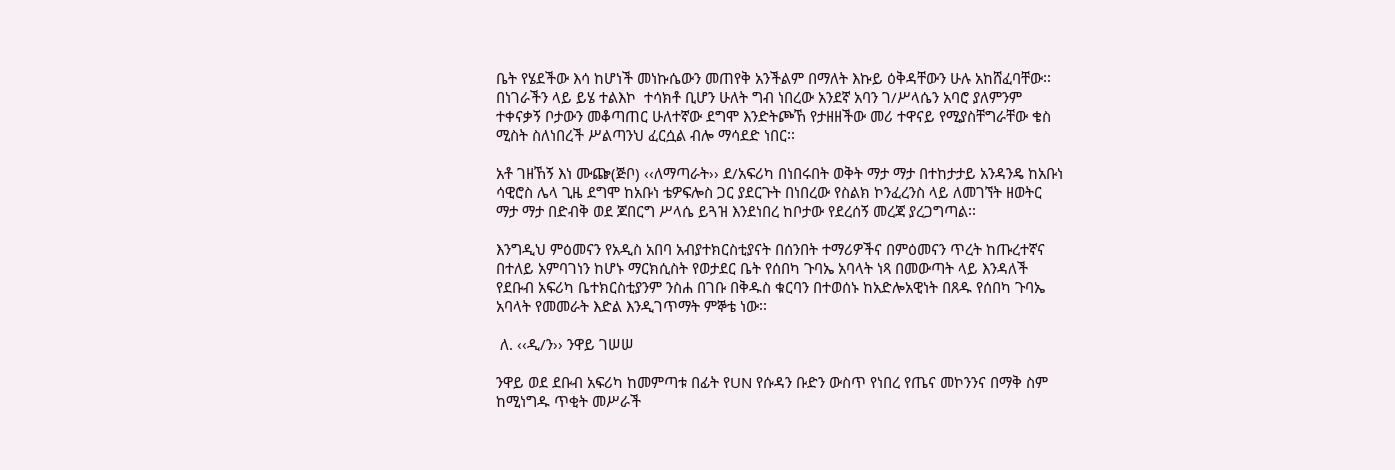ቤት የሄደችው እሳ ከሆነች መነኩሴውን መጠየቅ አንችልም በማለት እኩይ ዕቅዳቸውን ሁሉ አከሸፈባቸው፡፡ በነገራችን ላይ ይሄ ተልእኮ  ተሳክቶ ቢሆን ሁለት ግብ ነበረው አንደኛ አባን ገ/ሥላሴን አባሮ ያለምንም ተቀናቃኝ ቦታውን መቆጣጠር ሁለተኛው ደግሞ እንድትጮኸ የታዘዘችው መሪ ተዋናይ የሚያስቸግራቸው ቄስ ሚስት ስለነበረች ሥልጣንህ ፈርሷል ብሎ ማሳደድ ነበር፡፡

አቶ ገዘኸኝ እነ ሙጬ(ጅቦ) ‹‹ለማጣራት›› ደ/አፍሪካ በነበሩበት ወቅት ማታ ማታ በተከታታይ አንዳንዴ ከአቡነ ሳዊሮስ ሌላ ጊዜ ደግሞ ከአቡነ ቴዎፍሎስ ጋር ያደርጉት በነበረው የስልክ ኮንፈረንስ ላይ ለመገኘት ዘወትር ማታ ማታ በድብቅ ወደ ጆበርግ ሥላሴ ይጓዝ እንደነበረ ከቦታው የደረሰኝ መረጃ ያረጋግጣል፡፡

እንግዲህ ምዕመናን የአዲስ አበባ አብያተክርስቲያናት በሰንበት ተማሪዎችና በምዕመናን ጥረት ከጡረተኛና በተለይ አምባገነን ከሆኑ ማርክሲስት የወታደር ቤት የሰበካ ጉባኤ አባላት ነጻ በመውጣት ላይ እንዳለች የደቡብ አፍሪካ ቤተክርስቲያንም ንስሐ በገቡ በቅዱስ ቁርባን በተወሰኑ ከአድሎአዊነት በጸዱ የሰበካ ጉባኤ አባላት የመመራት እድል እንዲገጥማት ምኞቴ ነው፡፡

 ለ. ‹‹ዲ/ን›› ንዋይ ገሠሠ

ንዋይ ወደ ደቡብ አፍሪካ ከመምጣቱ በፊት የUN የሱዳን ቡድን ውስጥ የነበረ የጤና መኮንንና በማቅ ስም ከሚነግዱ ጥቂት መሥራች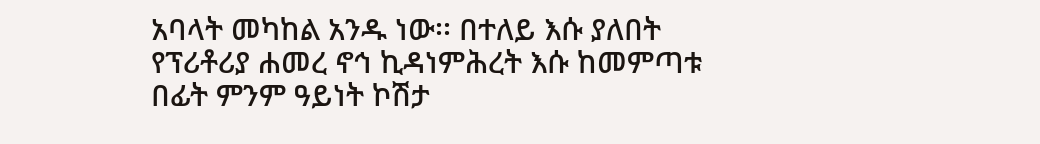አባላት መካከል አንዱ ነው፡፡ በተለይ እሱ ያለበት የፕሪቶሪያ ሐመረ ኖኅ ኪዳነምሕረት እሱ ከመምጣቱ በፊት ምንም ዓይነት ኮሽታ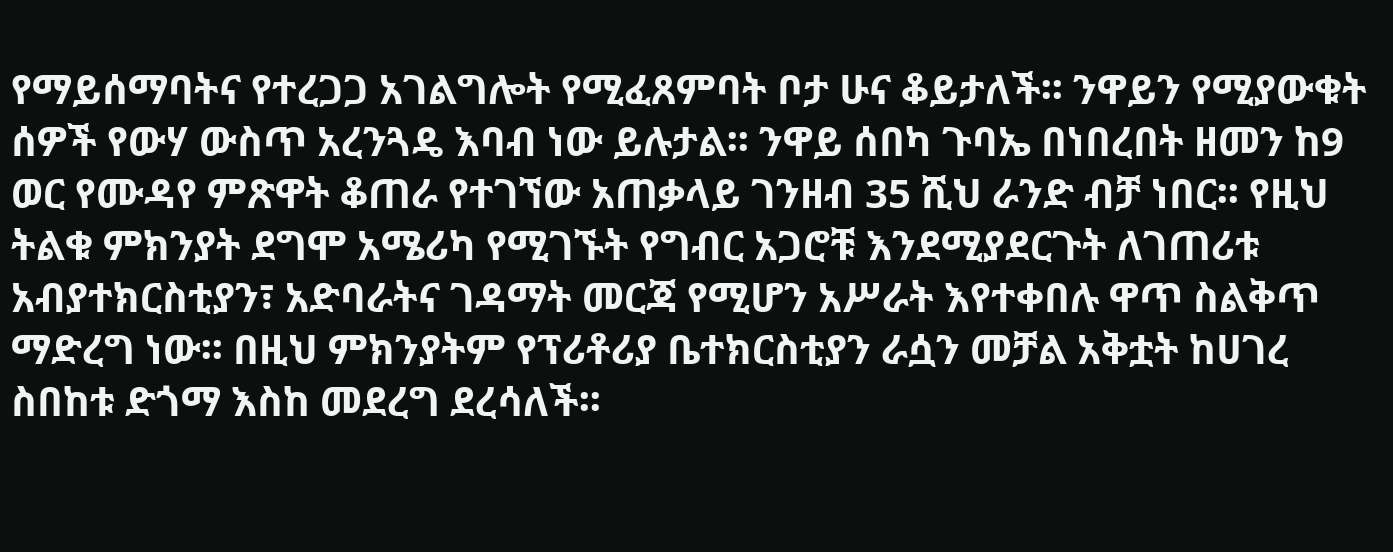የማይሰማባትና የተረጋጋ አገልግሎት የሚፈጸምባት ቦታ ሁና ቆይታለች፡፡ ንዋይን የሚያውቁት ሰዎች የውሃ ውስጥ አረንጓዴ እባብ ነው ይሉታል፡፡ ንዋይ ሰበካ ጉባኤ በነበረበት ዘመን ከ9 ወር የሙዳየ ምጽዋት ቆጠራ የተገኘው አጠቃላይ ገንዘብ 35 ሺህ ራንድ ብቻ ነበር፡፡ የዚህ ትልቁ ምክንያት ደግሞ አሜሪካ የሚገኙት የግብር አጋሮቹ እንደሚያደርጉት ለገጠሪቱ አብያተክርስቲያን፣ አድባራትና ገዳማት መርጃ የሚሆን አሥራት እየተቀበሉ ዋጥ ስልቅጥ ማድረግ ነው፡፡ በዚህ ምክንያትም የፕሪቶሪያ ቤተክርስቲያን ራሷን መቻል አቅቷት ከሀገረ ስበከቱ ድጎማ እስከ መደረግ ደረሳለች፡፡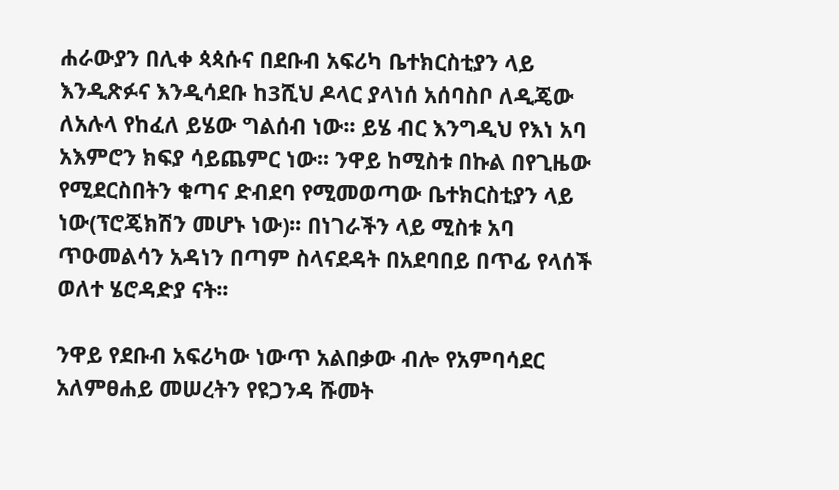ሐራውያን በሊቀ ጳጳሱና በደቡብ አፍሪካ ቤተክርስቲያን ላይ እንዲጽፉና እንዲሳደቡ ከ3ሺህ ዶላር ያላነሰ አሰባስቦ ለዲጄው ለአሉላ የከፈለ ይሄው ግልሰብ ነው፡፡ ይሄ ብር እንግዲህ የእነ አባ አእምሮን ክፍያ ሳይጨምር ነው፡፡ ንዋይ ከሚስቱ በኩል በየጊዜው የሚደርስበትን ቁጣና ድብደባ የሚመወጣው ቤተክርስቲያን ላይ ነው(ፕሮጄክሽን መሆኑ ነው)፡፡ በነገራችን ላይ ሚስቱ አባ ጥዑመልሳን አዳነን በጣም ስላናደዳት በአደባበይ በጥፊ የላሰች ወለተ ሄሮዳድያ ናት፡፡

ንዋይ የደቡብ አፍሪካው ነውጥ አልበቃው ብሎ የአምባሳደር አለምፀሐይ መሠረትን የዩጋንዳ ሹመት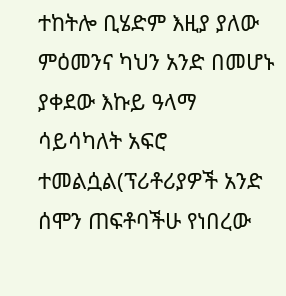ተከትሎ ቢሄድም እዚያ ያለው ምዕመንና ካህን አንድ በመሆኑ ያቀደው እኩይ ዓላማ ሳይሳካለት አፍሮ ተመልሷል(ፕሪቶሪያዎች አንድ ሰሞን ጠፍቶባችሁ የነበረው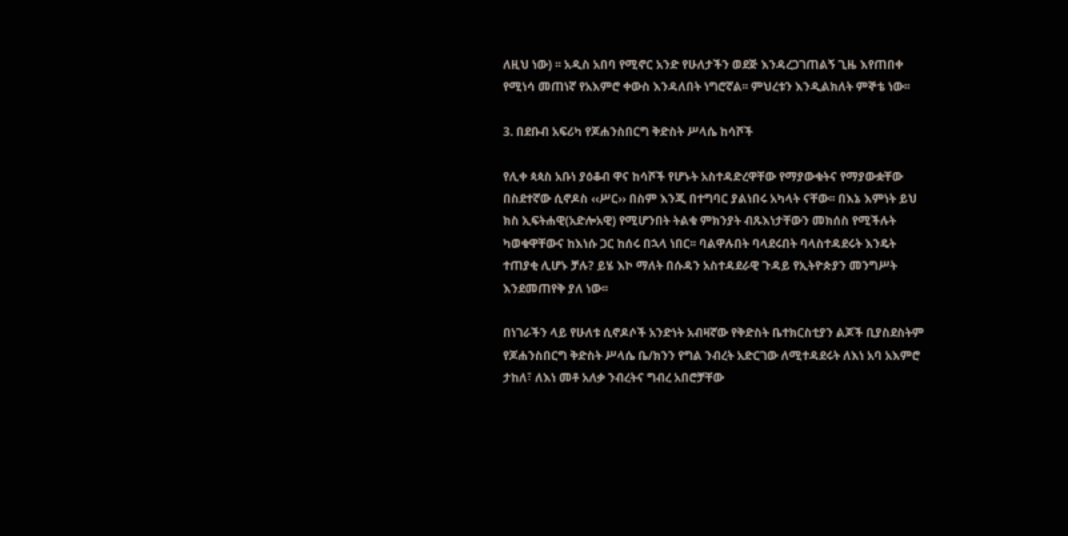ለዚህ ነው) ፡፡ አዲስ አበባ የሚኖር አንድ የሁለታችን ወደጅ እንዳረጋገጠልኝ ጊዜ እየጠበቀ የሚነሳ መጠነኛ የአእምሮ ቀውስ እንዳለበት ነግሮኛል፡፡ ምህረቱን እንዲልክለት ምኞቴ ነው፡፡

3. በደቡብ አፍሪካ የጆሐንስበርግ ቅድስት ሥላሴ ከሳሾች

የሊቀ ጳጳስ አቡነ ያዕቆብ ዋና ከሳሾች የሆኑት አስተዳድረዋቸው የማያውቁትና የማያውቋቸው በስደተኛው ሲኖዶስ ‹‹ሥር›› በስም እንጂ በተግባር ያልነበሩ አካላት ናቸው፡፡ በእኔ እምነት ይህ ክስ ኢፍትሐዊ(አድሎአዊ) የሚሆንበት ትልቁ ምክንያት ብጹእነታቸውን መክሰስ የሚችሉት ካወቁዋቸውና ከእነሱ ጋር ከሰሩ በኋላ ነበር፡፡ ባልዋሉበት ባላደሩበት ባላስተዳደሩት እንዴት ተጠያቂ ሊሆኑ ቻሉ? ይሄ እኮ ማለት በሱዳን አስተዳደራዊ ጉዳይ የኢትዮጵያን መንግሥት እንደመጠየቅ ያለ ነው፡፡

በነገራችን ላይ የሁለቱ ሲኖዶሶች አንድነት አብዛኛው የቅድስት ቤተክርስቲያን ልጆች ቢያስደስትም የጆሐንስበርግ ቅድስት ሥላሴ ቤ/ክንን የግል ንብረት አድርገው ለሚተዳደሩት ለእነ አባ አእምሮ ታከለ፣ ለእነ መቶ አለቃ ንብረትና ግብረ አበሮቻቸው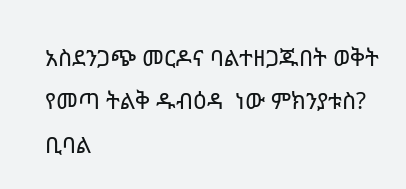አስደንጋጭ መርዶና ባልተዘጋጁበት ወቅት የመጣ ትልቅ ዱብዕዳ  ነው ምክንያቱስ? ቢባል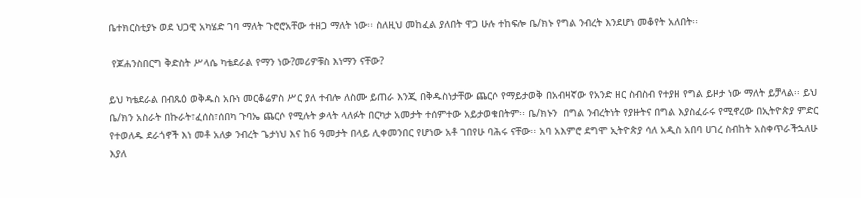ቤተክርስቲያኑ ወደ ህጋዊ አካሄድ ገባ ማለት ጉሮሮአቸው ተዘጋ ማለት ነው፡፡ ስለዚህ መከፈል ያለበት ዋጋ ሁሉ ተከፍሎ ቤ/ክኑ የግል ንብረት እንደሆነ መቆየት አለበት፡፡

 የጆሐንስበርግ ቅድስት ሥላሴ ካቴደራል የማን ነው?መሪዎቹስ እነማን ናቸው?

ይህ ካቴደራል በብጹዕ ወቅዱስ አቡነ መርቆሬዎስ ሥር ያለ ተብሎ ለስሙ ይጠራ እንጂ በቅዱስነታቸው ጨርሶ የማይታወቅ በአብዛኛው የአንድ ዘር ስብስብ የተያዘ የግል ይዞታ ነው ማለት ይቻላል፡፡ ይህ ቤ/ክን አስራት በኩራት፣ፈሰስ፣ሰበካ ጉባኤ ጨርሶ የሚሉት ቃላት ላለፉት በርካታ አመታት ተሰምተው አይታወቁበትም፡፡ ቤ/ክኑን  በግል ንብረትነት የያዙትና በግል እያስፈራሩ የሚኖረው በኢትዮጵያ ምድር የተወለዱ ደራጎኖች እነ መቶ አለቃ ንብረት ጌታነህ እና ከ6 ዓመታት በላይ ሊቀመንበር የሆነው አቶ ገበየሁ ባሕሩ ናቸው፡፡ አባ አእምሮ ደግሞ ኢትዮጵያ ሳለ አዲስ አበባ ሀገረ ስብከት አስቀጥራችኋለሁ እያለ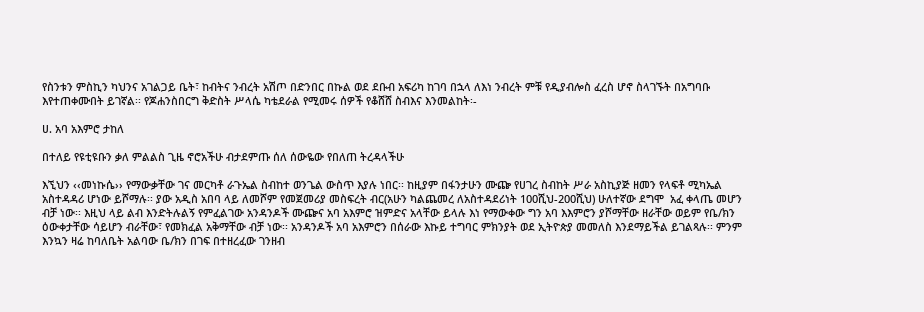የስንቱን ምስኪን ካህንና አገልጋይ ቤት፣ ከብትና ንብረት አሽጦ በድንበር በኩል ወደ ደቡብ አፍሪካ ከገባ በኋላ ለእነ ንብረት ምቹ የዲያብሎስ ፈረስ ሆኖ ስላገኙት በአግባቡ እየተጠቀሙበት ይገኛል፡፡ የጆሐንስበርግ ቅድስት ሥላሴ ካቴደራል የሚመሩ ሰዎች የቆሸሸ ስብእና እንመልከት፡-

ሀ. አባ አእምሮ ታከለ

በተለይ የዩቲዩቡን ቃለ ምልልስ ጊዜ ኖሮአችሁ ብታደምጡ ሰለ ሰውዬው የበለጠ ትረዳላችሁ

እኚህን ‹‹መነኩሴ›› የማውቃቸው ገና መርካቶ ራጉኤል ስብከተ ወንጌል ውስጥ እያሉ ነበር፡፡ ከዚያም በፋንታሁን ሙጬ የሀገረ ስብከት ሥራ አስኪያጅ ዘመን የላፍቶ ሚካኤል አስተዳዳሪ ሆነው ይሾማሉ፡፡ ያው አዲስ አበባ ላይ ለመሾም የመጀመሪያ መስፍረት ብር(አሁን ካልጨመረ ለአስተዳደሪነት 100ሺህ-200ሺህ) ሁለተኛው ደግሞ  አፈ ቀላጤ መሆን ብቻ ነው፡፡ እዚህ ላይ ልብ እንድትሉልኝ የምፈልገው አንዳንዶች ሙጬና አባ አእምሮ ዝምድና አላቸው ይላሉ እነ የማውቀው ግን አባ እእምሮን ያሾማቸው ዘራቸው ወይም የቤ/ክን ዕውቀታቸው ሳይሆን ብራቸው፣ የመክፈል አቅማቸው ብቻ ነው፡፡ አንዳንዶች አባ አእምሮን በሰራው እኩይ ተግባር ምክንያት ወደ ኢትዮጵያ መመለስ እንደማይችል ይገልጻሉ፡፡ ምንም እንኳን ዛሬ ከባለቤት አልባው ቤ/ክን በገፍ በተዘረፈው ገንዘብ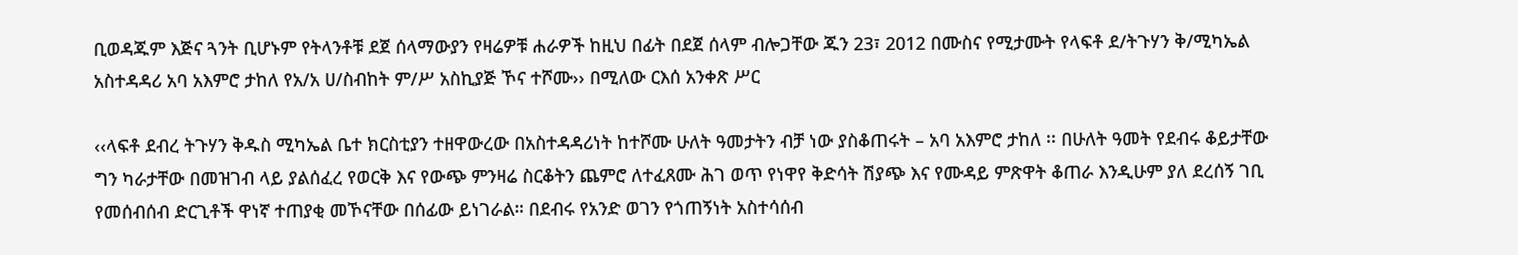ቢወዳጁም እጅና ጓንት ቢሆኑም የትላንቶቹ ደጀ ሰላማውያን የዛሬዎቹ ሐራዎች ከዚህ በፊት በደጀ ሰላም ብሎጋቸው ጁን 23፣ 2012 በሙስና የሚታሙት የላፍቶ ደ/ትጉሃን ቅ/ሚካኤል አስተዳዳሪ አባ አእምሮ ታከለ የአ/አ ሀ/ስብከት ም/ሥ አስኪያጅ ኾና ተሾሙ›› በሚለው ርእሰ አንቀጽ ሥር

‹‹ላፍቶ ደብረ ትጉሃን ቅዱስ ሚካኤል ቤተ ክርስቲያን ተዘዋውረው በአስተዳዳሪነት ከተሾሙ ሁለት ዓመታትን ብቻ ነው ያስቆጠሩት – አባ አእምሮ ታከለ ፡፡ በሁለት ዓመት የደብሩ ቆይታቸው ግን ካራታቸው በመዝገብ ላይ ያልሰፈረ የወርቅ እና የውጭ ምንዛሬ ስርቆትን ጨምሮ ለተፈጸሙ ሕገ ወጥ የነዋየ ቅድሳት ሽያጭ እና የሙዳይ ምጽዋት ቆጠራ እንዲሁም ያለ ደረሰኝ ገቢ የመሰብሰብ ድርጊቶች ዋነኛ ተጠያቂ መኾናቸው በሰፊው ይነገራል። በደብሩ የአንድ ወገን የጎጠኝነት አስተሳሰብ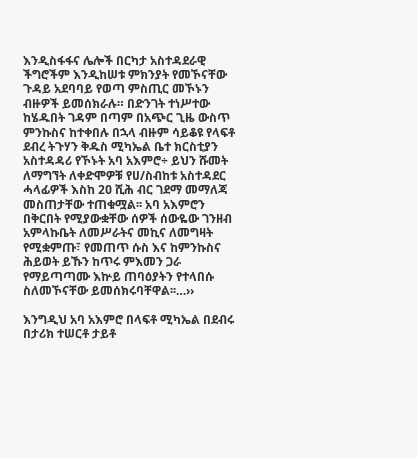እንዲስፋፋና ሌሎች በርካታ አስተዳደራዊ ችግሮችም እንዲከሠቱ ምክንያት የመኾናቸው ጉዳይ አደባባይ የወጣ ምስጢር መኾኑን ብዙዎች ይመሰክራሉ። በድንገት ተነሥተው ከሄዱበት ገዳም በጣም በአጭር ጊዜ ውስጥ ምንኩስና ከተቀበሉ በኋላ ብዙም ሳይቆዩ የላፍቶ ደብረ ትጉሃን ቅዱስ ሚካኤል ቤተ ክርስቲያን አስተዳዳሪ የኾኑት አባ አእምሮ÷ ይህን ሹመት ለማግኘት ለቀድሞዎቹ የሀ/ስብከቱ አስተዳደር ሓላፊዎች እስከ 2ዐ ሺሕ ብር ገደማ መማለጃ መስጠታቸው ተጠቁሟል፡፡ አባ አእምሮን በቅርበት የሚያውቋቸው ሰዎች ሰውዬው ገንዘብ አምላኩቤት ለመሥራትና መኪና ለመግዛት የሚቋምጡ፣ የመጠጥ ሱስ እና ከምንኩስና ሕይወት ይኹን ከጥሩ ምእመን ጋራ የማይጣጣሙ እኵይ ጠባዕያትን የተላበሱ ስለመኾናቸው ይመሰክሩባቸዋል፡፡…››

እንግዲህ አባ አእምሮ በላፍቶ ሚካኤል በደብሩ በታሪክ ተሠርቶ ታይቶ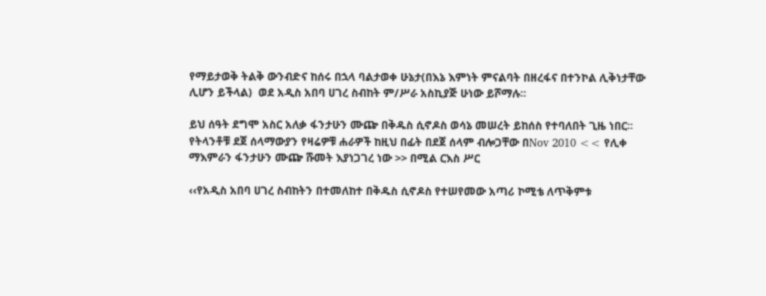የማይታወቅ ትልቅ ውንብድና ከሰሩ በኋላ ባልታወቀ ሁኔታ(በእኔ እምነት ምናልባት በዘረፋና በተንኮል ሊቅነታቸው ሊሆን ይችላል)  ወደ አዲስ አበባ ሀገረ ስብከት ም/ሥራ አስኪያጅ ሁነው ይሾማሉ፡፡

ይህ ሰዓት ደግሞ አስር አለቃ ፋንታሁን ሙጬ በቅዱስ ሲኖዶስ ወሳኔ መሠረት ይከሰስ የተባለበት ጊዜ ነበር፡፡ የትላንቶቹ ደጀ ሰላማውያን የዛሬዎቹ ሐራዎች ከዚህ በፊት በደጀ ሰላም ብሎጋቸው በNov 2010 << የሊቀ ማእምራን ፋንታሁን ሙጬ ሹመት እያነጋገረ ነው >> በሚል ርእስ ሥር

‹‹የአዲስ አበባ ሀገረ ስብከትን በተመለከተ በቅዱስ ሲኖዶስ የተሠየመው አጣሪ ኮሚቴ ለጥቅምቱ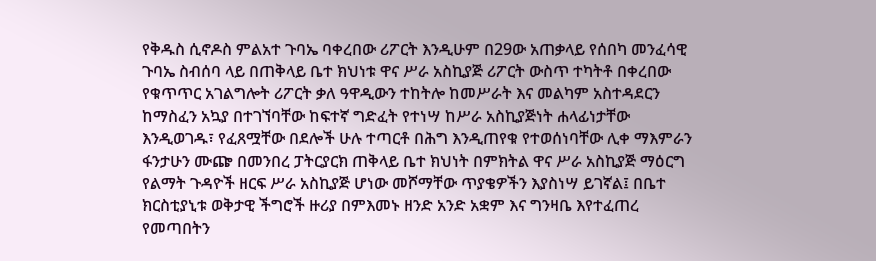የቅዱስ ሲኖዶስ ምልአተ ጉባኤ ባቀረበው ሪፖርት እንዲሁም በ29ው አጠቃላይ የሰበካ መንፈሳዊ ጉባኤ ስብሰባ ላይ በጠቅላይ ቤተ ክህነቱ ዋና ሥራ አስኪያጅ ሪፖርት ውስጥ ተካትቶ በቀረበው የቁጥጥር አገልግሎት ሪፖርት ቃለ ዓዋዲውን ተከትሎ ከመሥራት እና መልካም አስተዳደርን ከማስፈን አኳያ በተገኘባቸው ከፍተኛ ግድፈት የተነሣ ከሥራ አስኪያጅነት ሐላፊነታቸው እንዲወገዱ፣ የፈጸሟቸው በደሎች ሁሉ ተጣርቶ በሕግ እንዲጠየቁ የተወሰነባቸው ሊቀ ማእምራን ፋንታሁን ሙጬ በመንበረ ፓትርያርክ ጠቅላይ ቤተ ክህነት በምክትል ዋና ሥራ አስኪያጅ ማዕርግ የልማት ጉዳዮች ዘርፍ ሥራ አስኪያጅ ሆነው መሾማቸው ጥያቄዎችን እያስነሣ ይገኛል፤ በቤተ ክርስቲያኒቱ ወቅታዊ ችግሮች ዙሪያ በምእመኑ ዘንድ አንድ አቋም እና ግንዛቤ እየተፈጠረ የመጣበትን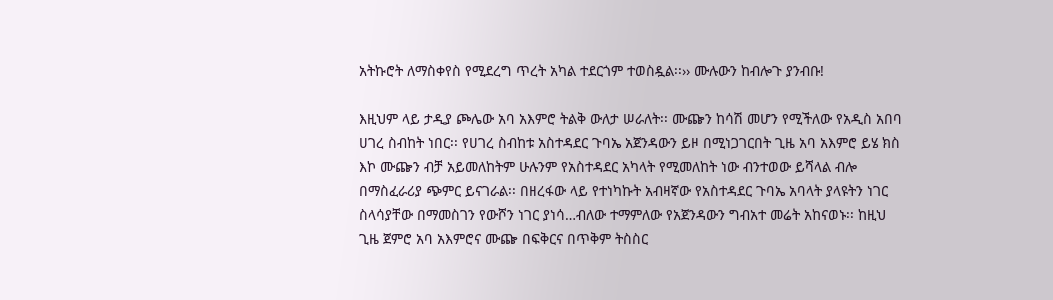አትኩሮት ለማስቀየስ የሚደረግ ጥረት አካል ተደርጎም ተወስዷል፡፡›› ሙሉውን ከብሎጉ ያንብቡ!

እዚህም ላይ ታዲያ ጮሌው አባ አእምሮ ትልቅ ውለታ ሠራለት፡፡ ሙጬን ከሳሽ መሆን የሚችለው የአዲስ አበባ ሀገረ ስብከት ነበር፡፡ የሀገረ ስብከቱ አስተዳደር ጉባኤ አጀንዳውን ይዞ በሚነጋገርበት ጊዜ አባ አእምሮ ይሄ ክስ እኮ ሙጬን ብቻ አይመለከትም ሁሉንም የአስተዳደር አካላት የሚመለከት ነው ብንተወው ይሻላል ብሎ በማስፈራሪያ ጭምር ይናገራል፡፡ በዘረፋው ላይ የተነካኩት አብዛኛው የአስተዳደር ጉባኤ አባላት ያላዩትን ነገር ስላሳያቸው በማመስገን የውሾን ነገር ያነሳ…ብለው ተማምለው የአጀንዳውን ግብአተ መሬት አከናወኑ፡፡ ከዚህ ጊዜ ጀምሮ አባ አእምሮና ሙጬ በፍቅርና በጥቅም ትስስር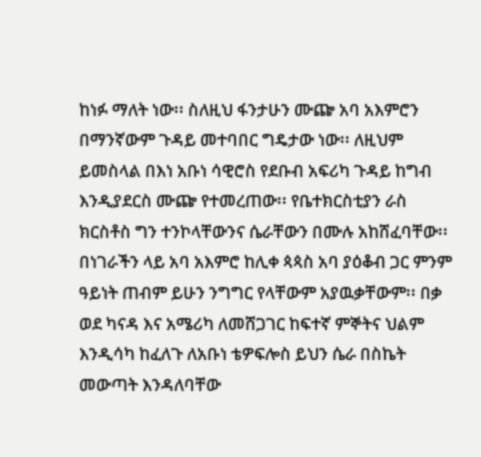ከነፉ ማለት ነው፡፡ ስለዚህ ፋንታሁን ሙጬ አባ አእምሮን በማንኛውም ጉዳይ መተባበር ግዴታው ነው፡፡ ለዚህም ይመስላል በእነ አቡነ ሳዊሮስ የደቡብ አፍሪካ ጉዳይ ከግብ እንዲያደርስ ሙጬ የተመረጠው፡፡ የቤተክርስቲያን ራስ ክርስቶስ ግን ተንኮላቸውንና ሴራቸውን በሙሉ አከሸፈባቸው፡፡ በነገራችን ላይ አባ አእምሮ ከሊቀ ጳጳስ አባ ያዕቆብ ጋር ምንም ዓይነት ጠብም ይሁን ንግግር የላቸውም አያዉቃቸውም፡፡ በቃ ወደ ካናዳ እና አሜሪካ ለመሸጋገር ከፍተኛ ምኞትና ህልም እንዲሳካ ከፈለጉ ለአቡነ ቴዎፍሎስ ይህን ሴራ በስኬት መውጣት እንዳለባቸው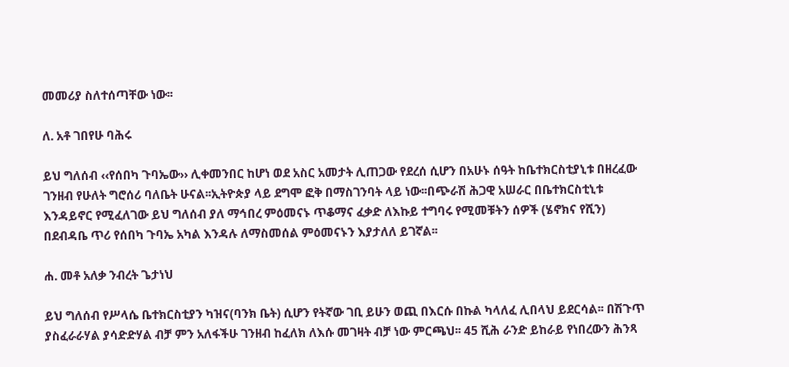መመሪያ ስለተሰጣቸው ነው፡፡

ለ. አቶ ገበየሁ ባሕሩ

ይህ ግለሰብ ‹‹የሰበካ ጉባኤው›› ሊቀመንበር ከሆነ ወደ አስር አመታት ሊጠጋው የደረሰ ሲሆን በአሁኑ ሰዓት ከቤተክርስቲያኒቱ በዘረፈው ገንዘብ የሁለት ግሮሰሪ ባለቤት ሁናል፡፡ኢትዮጵያ ላይ ደግሞ ፎቅ በማስገንባት ላይ ነው፡፡በጭራሽ ሕጋዊ አሠራር በቤተክርስቲኒቱ እንዳይኖር የሚፈለገው ይህ ግለሰብ ያለ ማኅበረ ምዕመናኑ ጥቆማና ፈቃድ ለእኩይ ተግባሩ የሚመቹትን ሰዎች (ሄኖክና የሺን) በደብዳቤ ጥሪ የሰበካ ጉባኤ አካል እንዳሉ ለማስመሰል ምዕመናኑን እያታለለ ይገኛል፡፡

ሐ. መቶ አለቃ ንብረት ጌታነህ

ይህ ግለሰብ የሥላሴ ቤተክርስቲያን ካዝና(ባንክ ቤት) ሲሆን የትኛው ገቢ ይሁን ወጪ በእርሱ በኩል ካላለፈ ሊበላህ ይደርሳል፡፡ በሽጉጥ ያስፈራራሃል ያሳድድሃል ብቻ ምን አለፋችሁ ገንዘብ ከፈለክ ለእሱ መገዛት ብቻ ነው ምርጫህ፡፡ 45 ሺሕ ራንድ ይከራይ የነበረውን ሕንጻ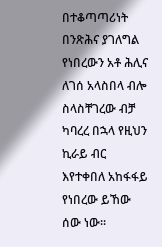በተቆጣጣሪነት በንጽሕና ያገለግል የነበረውን አቶ ሕሊና ለገሰ አላስበላ ብሎ ስላስቸገረው ብቻ ካባረረ በኋላ የዚህን ኪራይ ብር እየተቀበለ አከፋፋይ የነበረው ይኸው ሰው ነው፡፡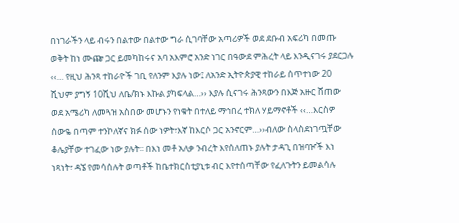በነገራችን ላይ ብሩን በልተው በልተው ግራ ሲገባቸው አጣሪዎች ወደ ደቡብ አፍሪካ በመጡ ወቅት ከነ ሙጬ ጋር ይመካከሩና አባ አእምሮ አንድ ነገር በዓውደ ምሕረት ላይ እንዲናገሩ ያደርጋሉ ‹‹… የዚህ ሕንጻ ተከራዮች ገቢ የለንም እያሉ ነው፤ ለአንድ ኢትዮጵያዊ ተከራይ ሰጥተነው 20 ሺህም ያግኝ 10ሺህ ለቤ/ክኑ እኩል ያካፍላል…›› እያሉ ሲናገሩ ሕንጻውን በእጅ አዙር ሸጠው ወደ አሜሪካ ለመጓዝ አስበው መሆኑን የነቁት በተለይ ማኅበረ ተክለ ሃይማኖቶች ‹‹…እርስዎ ሰውዬ በጣም ተንኮለኛና ክፉ ሰው ነዎት፣እኛ ከእርሶ ጋር አንኖርም…››ብለው ስላስደነገጧቸው ቆሌያቸው ተገፈው ነው ያሉት፡፡ በእነ መቶ አለቃ ንብረት እየሰለጠኑ ያሉት ታዳጊ በዝባዦች እነ ነጻነት፣ ዳኜ የመሳሰሉት ወጣቶች ከቤተክርስቲያኒቱ ብር እየተሰጣቸው የፈለጉትን ይመልሳሉ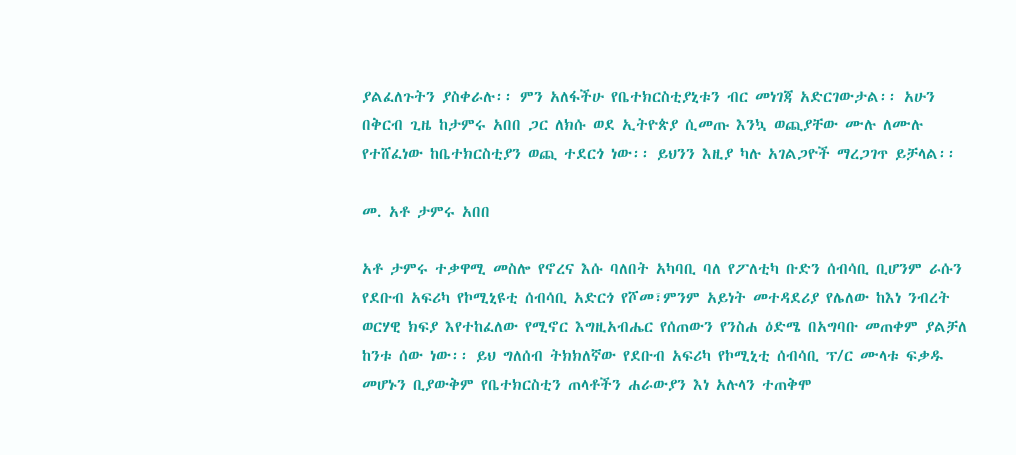ያልፈለጉትን ያስቀራሉ፡፡ ምን አለፋችሁ የቤተክርስቲያኒቱን ብር መነገጃ አድርገውታል፡፡ አሁን በቅርብ ጊዜ ከታምሩ አበበ ጋር ለክሱ ወደ ኢትዮጵያ ሲመጡ እንኳ ወጪያቸው ሙሉ ለሙሉ የተሸፈነው ከቤተክርስቲያን ወጪ ተደርጎ ነው፡፡ ይህንን እዚያ ካሉ አገልጋዮች ማረጋገጥ ይቻላል፡፡

መ. አቶ ታምሩ አበበ

አቶ ታምሩ ተቃዋሚ መስሎ የኖረና እሱ ባለበት አካባቢ ባለ የፖለቲካ ቡድን ሰብሳቢ ቢሆንም ራሱን የደቡብ አፍሪካ የኮሚኒዩቲ ሰብሳቢ አድርጎ የሾመ፣ምንም አይነት መተዳደሪያ የሌለው ከእነ ንብረት ወርሃዊ ክፍያ እየተከፈለው የሚኖር እግዚአብሔር የሰጠውን የንስሐ ዕድሜ በአግባቡ መጠቀም ያልቻለ ከንቱ ሰው ነው፡፡ ይህ ግለሰብ ትክክለኛው የደቡብ አፍሪካ የኮሚኒቲ ሰብሳቢ ፕ/ር ሙላቱ ፍቃዱ መሆኑን ቢያውቅም የቤተክርስቲን ጠላቶችን ሐራውያን እነ አሉላን ተጠቅሞ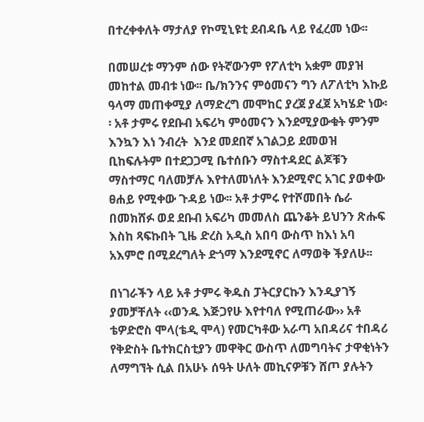በተረቀቀለት ማታለያ የኮሚኒዩቲ ደብዳቤ ላይ የፈረመ ነው፡፡

በመሠረቱ ማንም ሰው የትኛውንም የፖለቲካ አቋም መያዝ መከተል መብቱ ነው፡፡ ቤ/ክንንና ምዕመናን ግን ለፖለቲካ እኩይ ዓላማ መጠቀሚያ ለማድረግ መሞከር ያረጀ ያፈጀ አካሄድ ነው፡፡ አቶ ታምሩ የደቡብ አፍሪካ ምዕመናን እንደሚያውቁት ምንም እንኳን እነ ንብረት  እንደ መደበኛ አገልጋይ ደመወዝ ቢከፍሉትም በተደጋጋሚ ቤተሰቡን ማስተዳደር ልጆቹን ማስተማር ባለመቻሉ እየተለመነለት እንደሚኖር አገር ያወቀው ፀሐይ የሚቀው ጉዳይ ነው፡፡ አቶ ታምሩ የተሾመበት ሴራ በመክሸፉ ወደ ደቡብ አፍሪካ መመለስ ጨንቆት ይህንን ጽሑፍ እስከ ጻፍኩበት ጊዜ ድረስ አዲስ አበባ ውስጥ ከእነ አባ አእምሮ በሚደረግለት ድጎማ እንደሚኖር ለማወቅ ችያለሁ፡፡

በነገራችን ላይ አቶ ታምሩ ቅዱስ ፓትርያርኩን እንዲያገኝ ያመቻቸለት ‹‹ወንዱ እጅጋየሁ እየተባለ የሚጠራው›› አቶ ቴዎድሮስ ሞላ(ቴዲ ሞላ) የመርካቶው አራጣ አበዳሪና ተበዳሪ የቅድስት ቤተክርስቲያን መዋቅር ውስጥ ለመግባትና ታዋቂነትን ለማግኘት ሲል በአሁኑ ሰዓት ሁለት መኪናዎቹን ሸጦ ያሉትን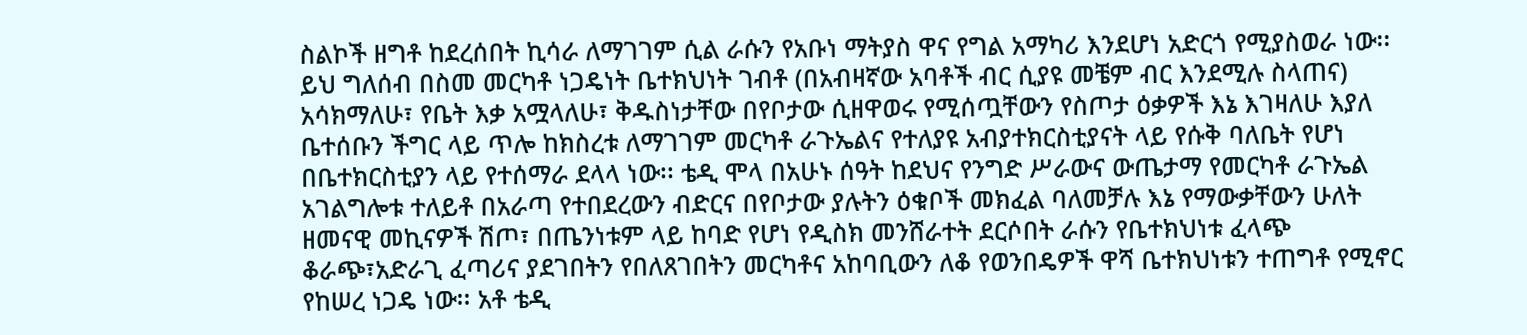ስልኮች ዘግቶ ከደረሰበት ኪሳራ ለማገገም ሲል ራሱን የአቡነ ማትያስ ዋና የግል አማካሪ እንደሆነ አድርጎ የሚያስወራ ነው፡፡ ይህ ግለሰብ በስመ መርካቶ ነጋዴነት ቤተክህነት ገብቶ (በአብዛኛው አባቶች ብር ሲያዩ መቼም ብር እንደሚሉ ስላጠና) አሳክማለሁ፣ የቤት እቃ አሟላለሁ፣ ቅዱስነታቸው በየቦታው ሲዘዋወሩ የሚሰጧቸውን የስጦታ ዕቃዎች እኔ እገዛለሁ እያለ ቤተሰቡን ችግር ላይ ጥሎ ከክስረቱ ለማገገም መርካቶ ራጉኤልና የተለያዩ አብያተክርስቲያናት ላይ የሱቅ ባለቤት የሆነ በቤተክርስቲያን ላይ የተሰማራ ደላላ ነው፡፡ ቴዲ ሞላ በአሁኑ ሰዓት ከደህና የንግድ ሥራውና ውጤታማ የመርካቶ ራጉኤል አገልግሎቱ ተለይቶ በአራጣ የተበደረውን ብድርና በየቦታው ያሉትን ዕቁቦች መክፈል ባለመቻሉ እኔ የማውቃቸውን ሁለት ዘመናዊ መኪናዎች ሽጦ፣ በጤንነቱም ላይ ከባድ የሆነ የዲስክ መንሸራተት ደርሶበት ራሱን የቤተክህነቱ ፈላጭ ቆራጭ፣አድራጊ ፈጣሪና ያደገበትን የበለጸገበትን መርካቶና አከባቢውን ለቆ የወንበዴዎች ዋሻ ቤተክህነቱን ተጠግቶ የሚኖር የከሠረ ነጋዴ ነው፡፡ አቶ ቴዲ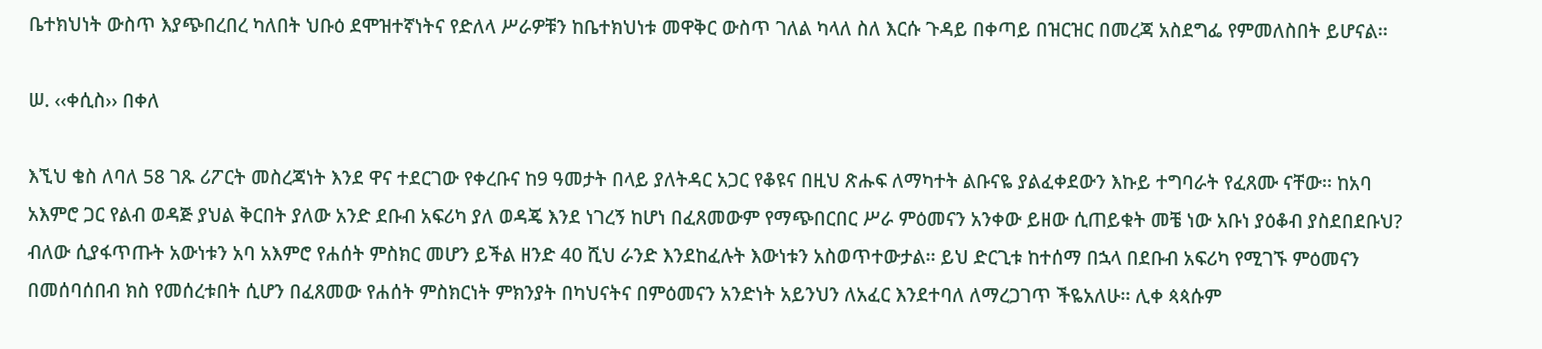ቤተክህነት ውስጥ እያጭበረበረ ካለበት ህቡዕ ደሞዝተኛነትና የድለላ ሥራዎቹን ከቤተክህነቱ መዋቅር ውስጥ ገለል ካላለ ስለ እርሱ ጉዳይ በቀጣይ በዝርዝር በመረጃ አስደግፌ የምመለስበት ይሆናል፡፡

ሠ. ‹‹ቀሲስ›› በቀለ

እኚህ ቄስ ለባለ 58 ገጹ ሪፖርት መስረጃነት እንደ ዋና ተደርገው የቀረቡና ከ9 ዓመታት በላይ ያለትዳር አጋር የቆዩና በዚህ ጽሑፍ ለማካተት ልቡናዬ ያልፈቀደውን እኩይ ተግባራት የፈጸሙ ናቸው፡፡ ከአባ አእምሮ ጋር የልብ ወዳጅ ያህል ቅርበት ያለው አንድ ደቡብ አፍሪካ ያለ ወዳጄ እንደ ነገረኝ ከሆነ በፈጸመውም የማጭበርበር ሥራ ምዕመናን አንቀው ይዘው ሲጠይቁት መቼ ነው አቡነ ያዕቆብ ያስደበደቡህ? ብለው ሲያፋጥጡት አውነቱን አባ አእምሮ የሐሰት ምስክር መሆን ይችል ዘንድ 40 ሺህ ራንድ እንደከፈሉት እውነቱን አስወጥተውታል፡፡ ይህ ድርጊቱ ከተሰማ በኋላ በደቡብ አፍሪካ የሚገኙ ምዕመናን በመሰባሰበብ ክስ የመሰረቱበት ሲሆን በፈጸመው የሐሰት ምስክርነት ምክንያት በካህናትና በምዕመናን አንድነት አይንህን ለአፈር እንደተባለ ለማረጋገጥ ችዬአለሁ፡፡ ሊቀ ጳጳሱም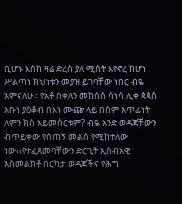ቢሆኑ እስከ ዛሬ ድረስ ያለ ሚስት እየኖረ ከሆነ ሥልጣነ ክህነቱን መያዝ ይገባቸው ነበር ብዬ አምናለሁ፡፡ የአቶ በቀለን መከሰስ ሳነሳ ሊቀ ጳጳስ አቡነ ያዕቆብ በእነ ሙጬ ላይ በስም አጥፊነት ለምን ክስ አይመሰርቱም? ብዬ አንድ ወዳጃቸውን ብጥይቀው የሰጠኝ መልስ የሚከተለው ነው‹‹የተፈጸመባቸውን ድርጊት ኢሰብአዊ አስመልክቶ በርካታ ወዳጆችና የሕግ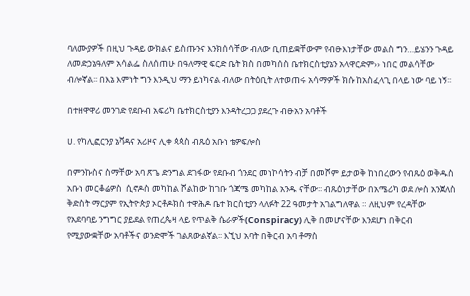ባለሙያዎች በዚህ ጉዳይ ውክልና ይስጡንና እንክሰሳቸው ብለው ቢጠይቋቸውም የብፁእነታቸው መልስ ግን…ይሄንን ጉዳይ ለመድኃኔዓለም አሳልፌ ስለሰጠሁ በዓለማዊ ፍርድ ቤት ክስ በመካሰስ ቤተክርስቲያኔን አላዋርድም›› ነበር መልሳቸው ብሎኛል፡፡ በእኔ እምነት ግን እንዲህ ማን ይነካናል ብለው በትዕቢት ለተወጠሩ አሳማዎች ክሱ ከአስፈላጊ በላይ ነው ባይ ነኝ፡፡

በተዘዋዋሪ መንገድ የደቡብ አፍሪካ ቤተክርስቲያን እንዳትረጋጋ ያደረጉ ብፁአን አባቶች

ሀ. የካሊፎርንያ ኔቫዳና አሪዞና ሊቀ ጳጳስ ብጹዕ አቡነ ቴዎፍሎስ

በምንኩስና ስማቸው አባ ጽጌ ድንግል ደገፋው የደቡብ ጎንደር መነኮሳትን ብቻ በመሾም ይታወቅ ከነበረውን የብጹዕ ወቅዱስ አቡነ መርቆሬዎስ  ሲኖዶስ መካከል ሾልከው ከገቡ ጎጃሜ መካከል አንዱ ናቸው፡፡ ብጹዕነታቸው በአሜሪካ ወደ ሎስ አንጀለስ ቅድስት ማርያም የኢትዮጵያ ኦርቶዶክስ ተዋሕዶ ቤተ ክርስቲያን ላለፉት 22 ዓመታት አገልግለዋል ። ለዚህም የረዳቸው የአደባባይ ንግግር ያይደል የጠረጴዛ ላይ የጥልቅ ሴራዎች(Conspiracy) ሊቅ በመሆናቸው እንደሆነ በቅርብ የሚያውቋቸው አባቶችና ወንድሞች ገልጸውልኛል፡፡ እኚህ አባት በቅርብ አባ ቶማስ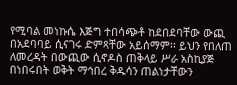የሚባል መነኩሴ እጅግ ተበሳጭቶ ከደበደባቸው ውጪ በአደባባይ ሲናገሩ ድምጻቸው አይሰማም፡፡ ይህን የበለጠ ለመረዳት በውጪው ሲኖዶስ ጠቅላይ ሥራ አስኪያጅ በነበሩበት ወቅት ማኅበረ ቅዱሳን ጠልነታቸውን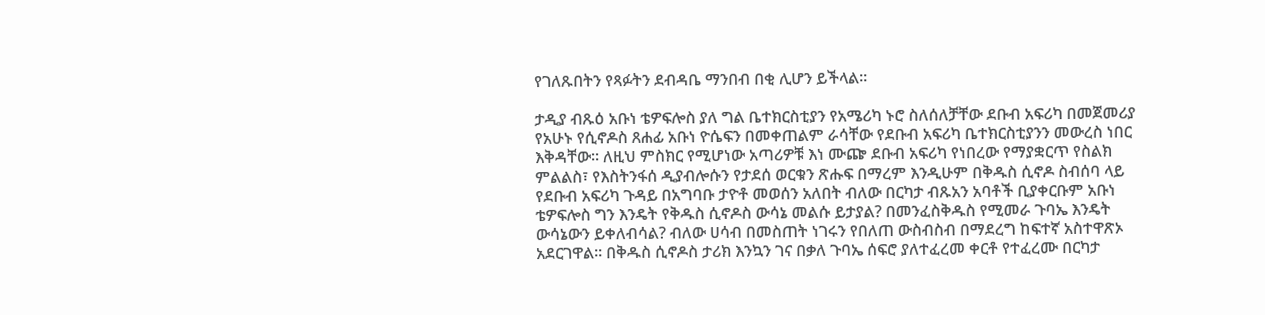የገለጹበትን የጻፉትን ደብዳቤ ማንበብ በቂ ሊሆን ይችላል፡፡

ታዲያ ብጹዕ አቡነ ቴዎፍሎስ ያለ ግል ቤተክርስቲያን የአሜሪካ ኑሮ ስለሰለቻቸው ደቡብ አፍሪካ በመጀመሪያ የአሁኑ የሲኖዶስ ጸሐፊ አቡነ ዮሴፍን በመቀጠልም ራሳቸው የደቡብ አፍሪካ ቤተክርስቲያንን መውረስ ነበር እቅዳቸው፡፡ ለዚህ ምስክር የሚሆነው አጣሪዎቹ እነ ሙጬ ደቡብ አፍሪካ የነበረው የማያቋርጥ የስልክ ምልልስ፣ የእስትንፋሰ ዲያብሎሱን የታደሰ ወርቁን ጽሑፍ በማረም እንዲሁም በቅዱስ ሲኖዶ ስብሰባ ላይ የደቡብ አፍሪካ ጉዳይ በአግባቡ ታዮቶ መወሰን አለበት ብለው በርካታ ብጹአን አባቶች ቢያቀርቡም አቡነ ቴዎፍሎስ ግን እንዴት የቅዱስ ሲኖዶስ ውሳኔ መልሱ ይታያል? በመንፈስቅዱስ የሚመራ ጉባኤ እንዴት ውሳኔውን ይቀለብሳል? ብለው ሀሳብ በመስጠት ነገሩን የበለጠ ውስብስብ በማደረግ ከፍተኛ አስተዋጽኦ አደርገዋል፡፡ በቅዱስ ሲኖዶስ ታሪክ እንኳን ገና በቃለ ጉባኤ ሰፍሮ ያለተፈረመ ቀርቶ የተፈረሙ በርካታ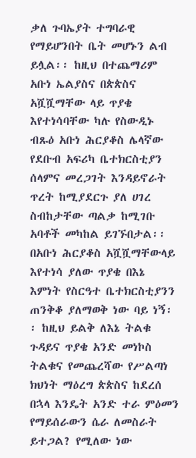ቃለ ጉባኤያት ተግባራዊ የማይሆንበት ቤት መሆኑን ልብ ይሏል፡፡ ከዚህ በተጨማሪም አቡነ ኤልያስና በጵጵስና አሿሿማቸው ላይ ጥያቄ እየተነሳባቸው ካሉ የስውዲኑ ብጹዕ አቡነ ሕርያቆስ ሌላኛው የደቡብ አፍሪካ ቤተክርስቲያን ሰላምና መረጋገት እንዳይኖራት ጥረት ከሚያደርጉ ያለ ሀገረ ስብከታቸው ጣልቃ ከሚገቡ አባቶች መካከል ይገኙበታል፡፡ በአቡነ ሕርያቆስ አሿሿማቸውላይ እየተነሳ ያለው ጥያቄ በእኔ እምነት የስርዓተ ቤተክርስቲያንን ጠንቅቆ ያለማወቅ ነው ባይ ነኝ፡፡ ከዚህ ይልቅ ለእኔ ትልቁ ጉዳይና ጥያቄ አንድ መነኮስ ትልቁና የመጨረሻው የሥልጣነ ክህነት ማዕረግ ጵጵስና ከደረሰ በኋላ እንዴት አንድ ተራ ምዕመን የማይሰራውን ሴራ ለመስራት ይተጋል? የሚለው ነው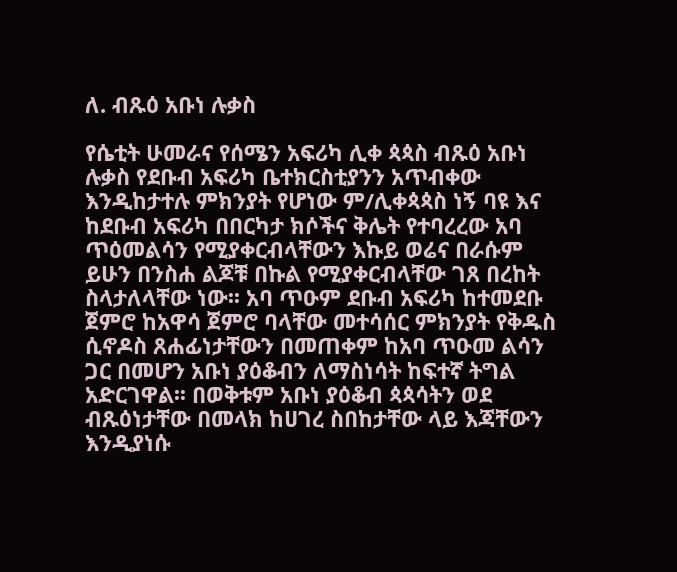ለ. ብጹዕ አቡነ ሉቃስ

የሴቲት ሁመራና የሰሜን አፍሪካ ሊቀ ጳጳስ ብጹዕ አቡነ ሉቃስ የደቡብ አፍሪካ ቤተክርስቲያንን አጥብቀው እንዲከታተሉ ምክንያት የሆነው ም/ሊቀጳጳስ ነኝ ባዩ እና ከደቡብ አፍሪካ በበርካታ ክሶችና ቅሌት የተባረረው አባ ጥዕመልሳን የሚያቀርብላቸውን እኩይ ወሬና በራሱም ይሁን በንስሐ ልጆቹ በኩል የሚያቀርብላቸው ገጸ በረከት ስላታለላቸው ነው፡፡ አባ ጥዑም ደቡብ አፍሪካ ከተመደቡ ጀምሮ ከአዋሳ ጀምሮ ባላቸው መተሳሰር ምክንያት የቅዱስ ሲኖዶስ ጸሐፊነታቸውን በመጠቀም ከአባ ጥዑመ ልሳን ጋር በመሆን አቡነ ያዕቆብን ለማስነሳት ከፍተኛ ትግል አድርገዋል፡፡ በወቅቱም አቡነ ያዕቆብ ጳጳሳትን ወደ ብጹዕነታቸው በመላክ ከሀገረ ስበከታቸው ላይ እጃቸውን እንዲያነሱ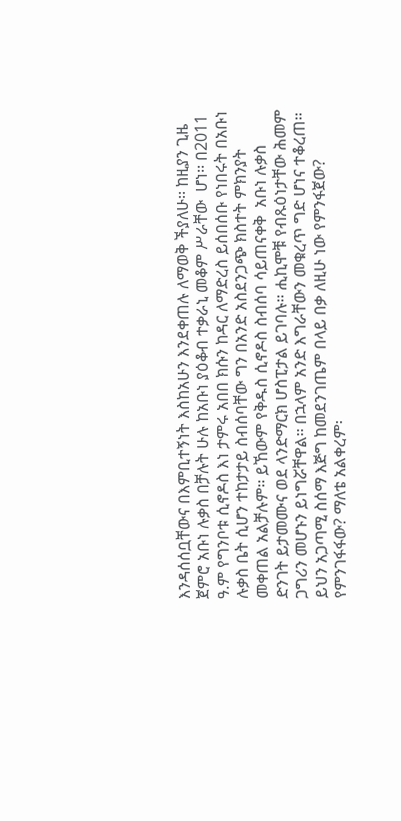እንዳሰሰቧቸውና በእምቢተኝነት እስከአሁን እንደቀጠሉ ለማወቅ ችያለሁ፡፡ ከዚያን ጊዜ ጀምሮ አቡነ ሉቃስ በቻሉት ሁሉ ከአቡነ ያዕቆብ ተቃራኒ መቆም ሥራቸው  ሆነ፡፡ በ2011 ዓ.ም የግንቦቱ ሲኖዶስ እነ ታምሩ አበበ ክሱን ከዳር ለማድረስ ይሰበሰቡ የነበሩት በአቡነ ሉቃስ ቤት ሲሆን ተከታታይ ስብሰባቸው ግን በአንድ አስደንጋጭ ክስተት ምክንያት መቀጠል አልቻሉም፡፡ ይኸውም የቅዱስ ሲኖዶስ ስብሰባ ሳይጠናቀቅ  አቡነ ሉቃስ ድንገት ይታመሙና ወደ ላንድማርክ ሆስፒታል ይገባሉ፡፡ ሒኪሞቹ የብጹዕነታቸው ሕመም ጋግሪን መሆኑን ይነግሯቸዋል፡፡ በኋላም አንድ እግራቸውን መቁረጥ ግድ ሆነና ተቆረጠ፡፡ ይህን አጋጣሚ ስሰማ እጅግ ከመደንገጤም በላይ በቃ ለዚሁ ነው የምንፋጀው? የምንገፋፋው? ማለቴ አልቀረም፡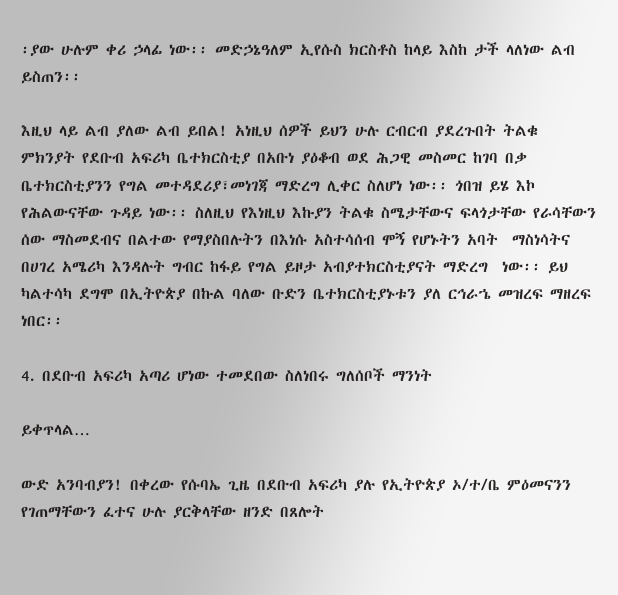፡ያው ሁሉም ቀሪ ኃላፊ ነው፡፡ መድኃኔዓለም ኢየሱስ ክርስቶስ ከላይ እስከ ታች ላለነው ልብ ይስጠን፡፡

እዚህ ላይ ልብ ያለው ልብ ይበል! አነዚህ ሰዎች ይህን ሁሉ ርብርብ ያደረጉበት ትልቁ ምክንያት የደቡብ አፍሪካ ቤተክርስቲያ በአቡነ ያዕቆብ ወደ ሕጋዊ መስመር ከገባ በቃ ቤተክርስቲያንን የግል መተዳደሪያ፣መነገጃ ማድረግ ሊቀር ስለሆነ ነው፡፡ ጎበዝ ይሄ እኮ የሕልውናቸው ጉዳይ ነው፡፡ ስለዚህ የእነዚህ እኩያን ትልቁ ስሜታቸውና ፍላጎታቸው የራሳቸውን ሰው ማስመደብና በልተው የማያስበሉትን በእነሱ አስተሳሰብ ሞኝ የሆኑትን አባት  ማስነሳትና በሀገረ አሜሪካ እንዳሉት ግብር ከፋይ የግል ይዞታ አብያተክርስቲያናት ማድረግ  ነው፡፡ ይህ ካልተሳካ ደግሞ በኢትዮጵያ በኩል ባለው ቡድን ቤተክርስቲያኑቱን ያለ ርኅራኄ መዝረፍ ማዘረፍ ነበር፡፡

4. በደቡብ አፍሪካ አጣሪ ሆነው ተመደበው ስለነበሩ ግለሰቦች ማንነት

ይቀጥላል…

ውድ አንባብያን! በቀረው የሱባኤ ጊዜ በደቡብ አፍሪካ ያሉ የኢትዮጵያ ኦ/ተ/ቤ ምዕመናንን የገጠማቸውን ፈተና ሁሉ ያርቅላቸው ዘንድ በጸሎት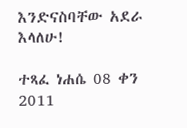እንድናስባቸው አደራ እላለሁ!

ተጻፈ ነሐሴ 08 ቀን 2011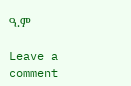ዓ.ም

Leave a comment